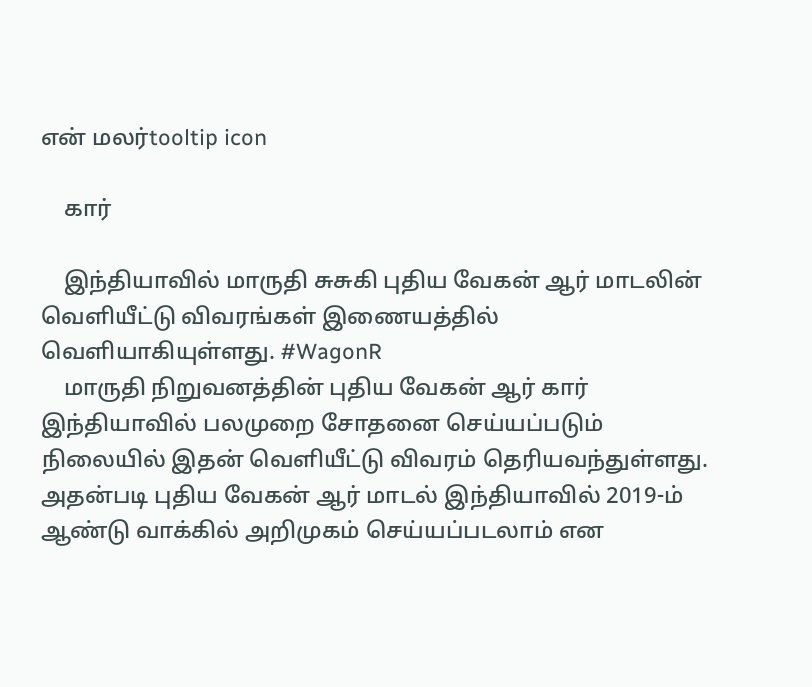என் மலர்tooltip icon

    கார்

    இந்தியாவில் மாருதி சுசுகி புதிய வேகன் ஆர் மாடலின் வெளியீட்டு விவரங்கள் இணையத்தில் வெளியாகியுள்ளது. #WagonR
    மாருதி நிறுவனத்தின் புதிய வேகன் ஆர் கார் இந்தியாவில் பலமுறை சோதனை செய்யப்படும் நிலையில் இதன் வெளியீட்டு விவரம் தெரியவந்துள்ளது. அதன்படி புதிய வேகன் ஆர் மாடல் இந்தியாவில் 2019-ம் ஆண்டு வாக்கில் அறிமுகம் செய்யப்படலாம் என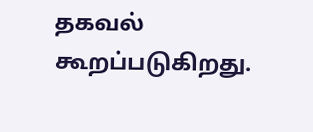தகவல் கூறப்படுகிறது.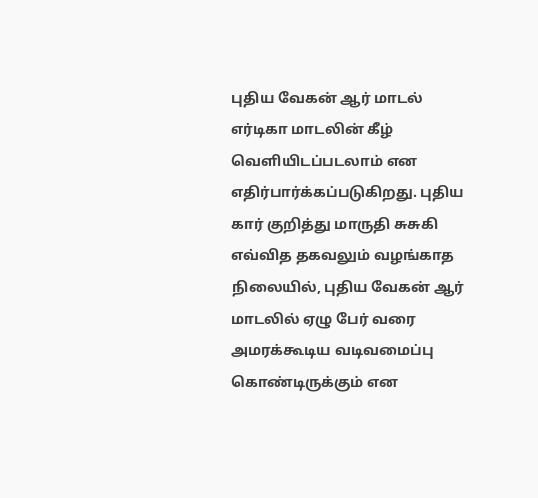புதிய வேகன் ஆர் மாடல் எர்டிகா மாடலின் கீழ் வெளியிடப்படலாம் என எதிர்பார்க்கப்படுகிறது. புதிய கார் குறித்து மாருதி சுசுகி எவ்வித தகவலும் வழங்காத நிலையில், புதிய வேகன் ஆர் மாடலில் ஏழு பேர் வரை அமரக்கூடிய வடிவமைப்பு கொண்டிருக்கும் என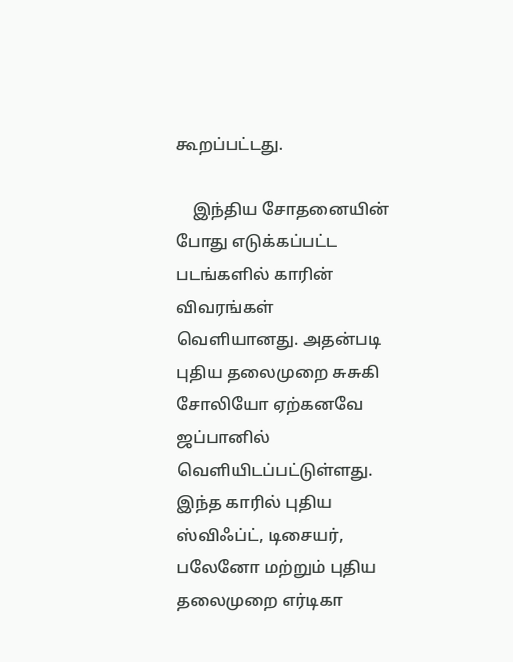கூறப்பட்டது.

    இந்திய சோதனையின் போது எடுக்கப்பட்ட படங்களில் காரின் விவரங்கள் வெளியானது. அதன்படி புதிய தலைமுறை சுசுகி சோலியோ ஏற்கனவே ஜப்பானில் வெளியிடப்பட்டுள்ளது. இந்த காரில் புதிய ஸ்விஃப்ட், டிசையர், பலேனோ மற்றும் புதிய தலைமுறை எர்டிகா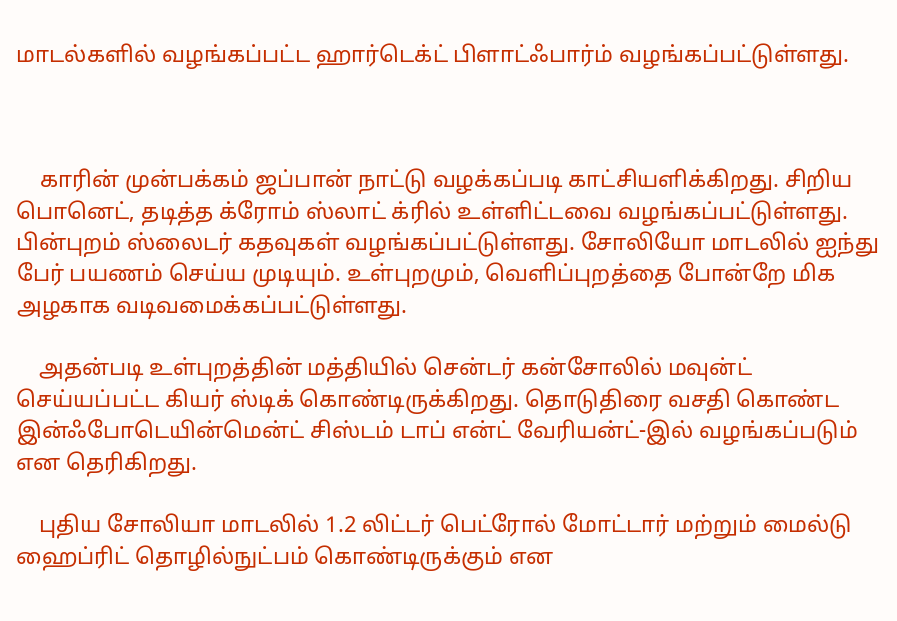மாடல்களில் வழங்கப்பட்ட ஹார்டெக்ட் பிளாட்ஃபார்ம் வழங்கப்பட்டுள்ளது.



    காரின் முன்பக்கம் ஜப்பான் நாட்டு வழக்கப்படி காட்சியளிக்கிறது. சிறிய பொனெட், தடித்த க்ரோம் ஸ்லாட் க்ரில் உள்ளிட்டவை வழங்கப்பட்டுள்ளது. பின்புறம் ஸ்லைடர் கதவுகள் வழங்கப்பட்டுள்ளது. சோலியோ மாடலில் ஐந்து பேர் பயணம் செய்ய முடியும். உள்புறமும், வெளிப்புறத்தை போன்றே மிக அழகாக வடிவமைக்கப்பட்டுள்ளது.

    அதன்படி உள்புறத்தின் மத்தியில் சென்டர் கன்சோலில் மவுன்ட் செய்யப்பட்ட கியர் ஸ்டிக் கொண்டிருக்கிறது. தொடுதிரை வசதி கொண்ட இன்ஃபோடெயின்மென்ட் சிஸ்டம் டாப் என்ட் வேரியன்ட்-இல் வழங்கப்படும் என தெரிகிறது.

    புதிய சோலியா மாடலில் 1.2 லிட்டர் பெட்ரோல் மோட்டார் மற்றும் மைல்டு ஹைப்ரிட் தொழில்நுட்பம் கொண்டிருக்கும் என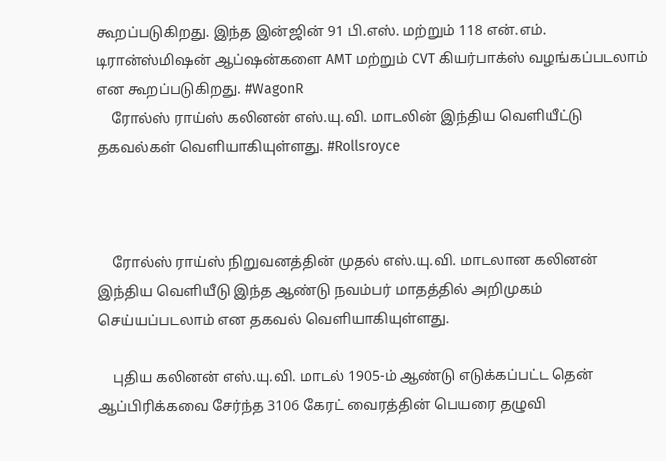கூறப்படுகிறது. இந்த இன்ஜின் 91 பி.எஸ். மற்றும் 118 என்.எம். டிரான்ஸ்மிஷன் ஆப்ஷன்களை AMT மற்றும் CVT கியர்பாக்ஸ் வழங்கப்படலாம் என கூறப்படுகிறது. #WagonR
    ரோல்ஸ் ராய்ஸ் கலினன் எஸ்.யு.வி. மாடலின் இந்திய வெளியீட்டு தகவல்கள் வெளியாகியுள்ளது. #Rollsroyce



    ரோல்ஸ் ராய்ஸ் நிறுவனத்தின் முதல் எஸ்.யு.வி. மாடலான கலினன் இந்திய வெளியீடு இந்த ஆண்டு நவம்பர் மாதத்தில் அறிமுகம் செய்யப்படலாம் என தகவல் வெளியாகியுள்ளது.

    புதிய கலினன் எஸ்.யு.வி. மாடல் 1905-ம் ஆண்டு எடுக்கப்பட்ட தென் ஆப்பிரிக்கவை சேர்ந்த 3106 கேரட் வைரத்தின் பெயரை தழுவி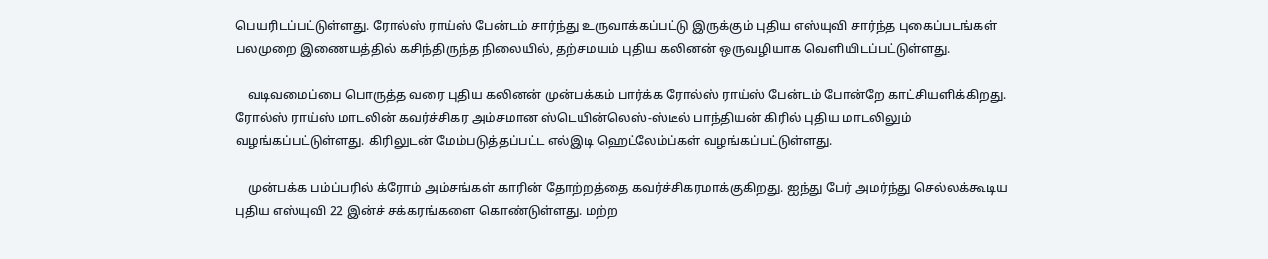பெயரிடப்பட்டுள்ளது. ரோல்ஸ் ராய்ஸ் பேன்டம் சார்ந்து உருவாக்கப்பட்டு இருக்கும் புதிய எஸ்யுவி சார்ந்த புகைப்படங்கள் பலமுறை இணையத்தில் கசிந்திருந்த நிலையில், தற்சமயம் புதிய கலினன் ஒருவழியாக வெளியிடப்பட்டுள்ளது.

    வடிவமைப்பை பொருத்த வரை புதிய கலினன் முன்பக்கம் பார்க்க ரோல்ஸ் ராய்ஸ் பேன்டம் போன்றே காட்சியளிக்கிறது. ரோல்ஸ் ராய்ஸ் மாடலின் கவர்ச்சிகர அம்சமான ஸ்டெயின்லெஸ்-ஸ்டீல் பாந்தியன் கிரில் புதிய மாடலிலும் வழங்கப்பட்டுள்ளது. கிரிலுடன் மேம்படுத்தப்பட்ட எல்இடி ஹெட்லேம்ப்கள் வழங்கப்பட்டுள்ளது.

    முன்பக்க பம்ப்பரில் க்ரோம் அம்சங்கள் காரின் தோற்றத்தை கவர்ச்சிகரமாக்குகிறது. ஐந்து பேர் அமர்ந்து செல்லக்கூடிய புதிய எஸ்யுவி 22 இன்ச் சக்கரங்களை கொண்டுள்ளது. மற்ற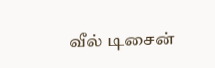வீல் டிசைன்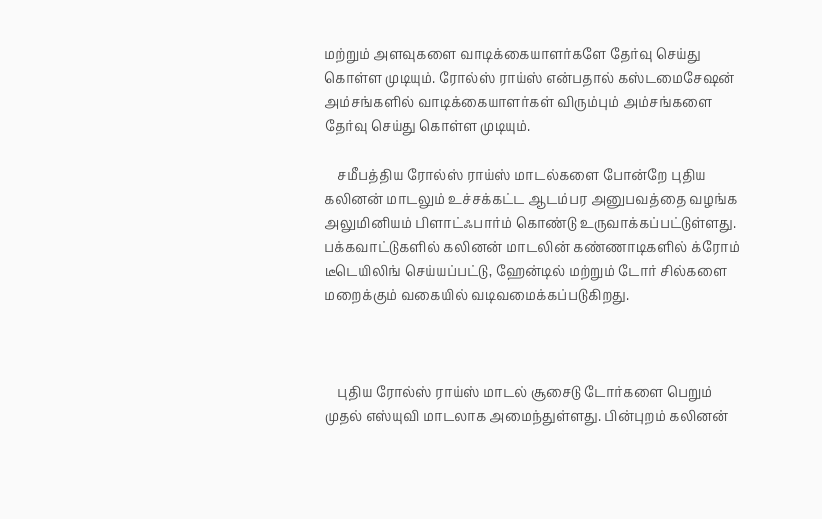மற்றும் அளவுகளை வாடிக்கையாளர்களே தேர்வு செய்து கொள்ள முடியும். ரோல்ஸ் ராய்ஸ் என்பதால் கஸ்டமைசேஷன் அம்சங்களில் வாடிக்கையாளர்கள் விரும்பும் அம்சங்களை தேர்வு செய்து கொள்ள முடியும்.

    சமீபத்திய ரோல்ஸ் ராய்ஸ் மாடல்களை போன்றே புதிய கலினன் மாடலும் உச்சக்கட்ட ஆடம்பர அனுபவத்தை வழங்க அலுமினியம் பிளாட்ஃபார்ம் கொண்டு உருவாக்கப்பட்டுள்ளது. பக்கவாட்டுகளில் கலினன் மாடலின் கண்ணாடிகளில் க்ரோம் டீடெயிலிங் செய்யப்பட்டு, ஹேன்டில் மற்றும் டோர் சில்களை மறைக்கும் வகையில் வடிவமைக்கப்படுகிறது.



    புதிய ரோல்ஸ் ராய்ஸ் மாடல் சூசைடு டோர்களை பெறும் முதல் எஸ்யுவி மாடலாக அமைந்துள்ளது. பின்புறம் கலினன்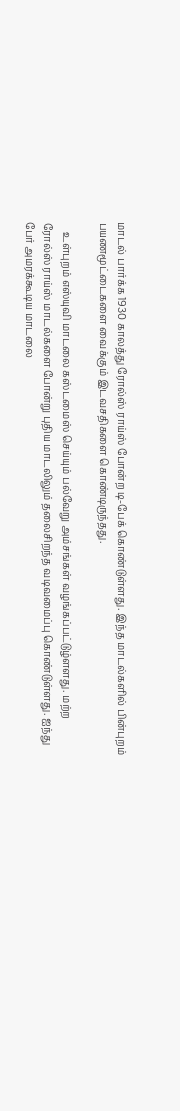மாடல் பார்க்க 1930 காலத்து ரோல்ஸ் ராய்ஸ் போன்ற டி-பேக் கொண்டுள்ளது. இந்த மாடல்களில் பின்புறம் பயணமூட்டைகளை வைக்கும் இடவசதிகளை கொண்டிருந்தது.

    உள்புறம் எஸ்யுவி மாடலை கஸ்டமைஸ் செய்யும் பல்வேறு அம்சங்கள் வழங்கப்பட்டுழ்ளளது. மற்ற ரோல்ஸ் ராய்ஸ் மாடல்களை போன்று புதிய மாடலிலும் தலைசிறந்த வடிவமைப்பு கொண்டுள்ளது. ஐந்து பேர் அமரக்கூடிய மாடலை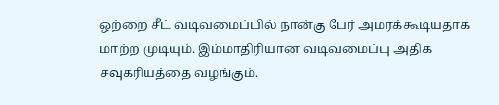ஒற்றை சீட் வடிவமைப்பில் நான்கு பேர் அமரக்கூடியதாக மாற்ற முடியும். இம்மாதிரியான வடிவமைப்பு அதிக சவுகரியத்தை வழங்கும்.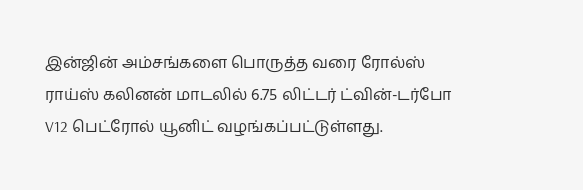இன்ஜின் அம்சங்களை பொருத்த வரை ரோல்ஸ் ராய்ஸ் கலினன் மாடலில் 6.75 லிட்டர் ட்வின்-டர்போ V12 பெட்ரோல் யூனிட் வழங்கப்பட்டுள்ளது.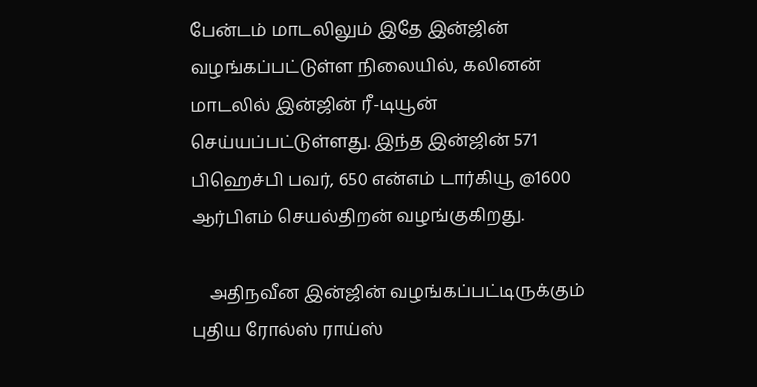பேன்டம் மாடலிலும் இதே இன்ஜின் வழங்கப்பட்டுள்ள நிலையில், கலினன் மாடலில் இன்ஜின் ரீ-டியூன் செய்யப்பட்டுள்ளது. இந்த இன்ஜின் 571 பிஹெச்பி பவர், 650 என்எம் டார்கியூ @1600 ஆர்பிஎம் செயல்திறன் வழங்குகிறது.

    அதிநவீன இன்ஜின் வழங்கப்பட்டிருக்கும் புதிய ரோல்ஸ் ராய்ஸ்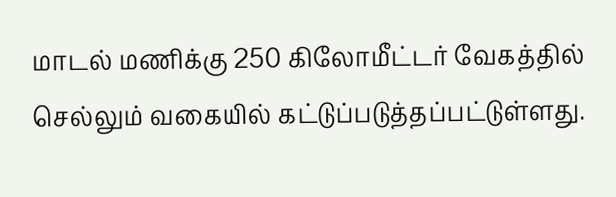மாடல் மணிக்கு 250 கிலோமீட்டர் வேகத்தில் செல்லும் வகையில் கட்டுப்படுத்தப்பட்டுள்ளது.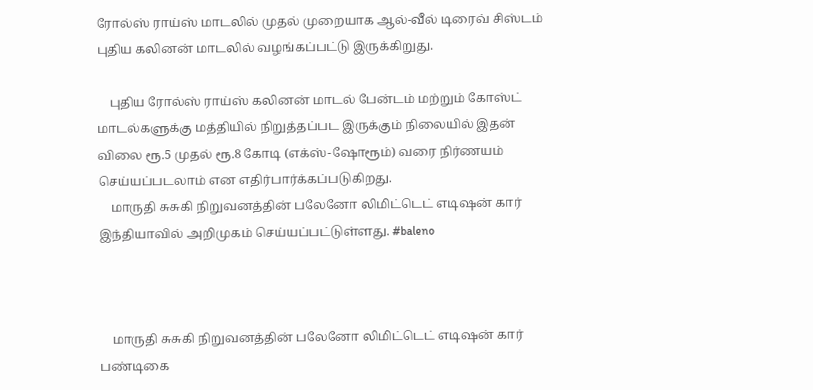ரோல்ஸ் ராய்ஸ் மாடலில் முதல் முறையாக ஆல்-வீல் டிரைவ் சிஸ்டம் புதிய கலினன் மாடலில் வழங்கப்பட்டு இருக்கிறுது.

    புதிய ரோல்ஸ் ராய்ஸ் கலினன் மாடல் பேன்டம் மற்றும் கோஸ்ட் மாடல்களுக்கு மத்தியில் நிறுத்தப்பட இருக்கும் நிலையில் இதன் விலை ரூ.5 முதல் ரூ.8 கோடி (எக்ஸ்-ஷோரூம்) வரை நிர்ணயம் செய்யப்படலாம் என எதிர்பார்க்கப்படுகிறது.
    மாருதி சுசுகி நிறுவனத்தின் பலேனோ லிமிட்டெட் எடிஷன் கார் இந்தியாவில் அறிமுகம் செய்யப்பட்டுள்ளது. #baleno



    மாருதி சுசுகி நிறுவனத்தின் பலேனோ லிமிட்டெட் எடிஷன் கார் பண்டிகை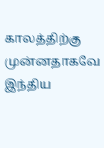காலத்திற்கு முன்னதாகவே இந்திய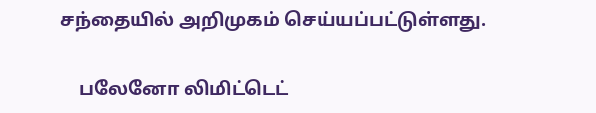சந்தையில் அறிமுகம் செய்யப்பட்டுள்ளது.

    பலேனோ லிமிட்டெட்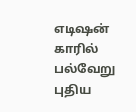எடிஷன் காரில் பல்வேறு புதிய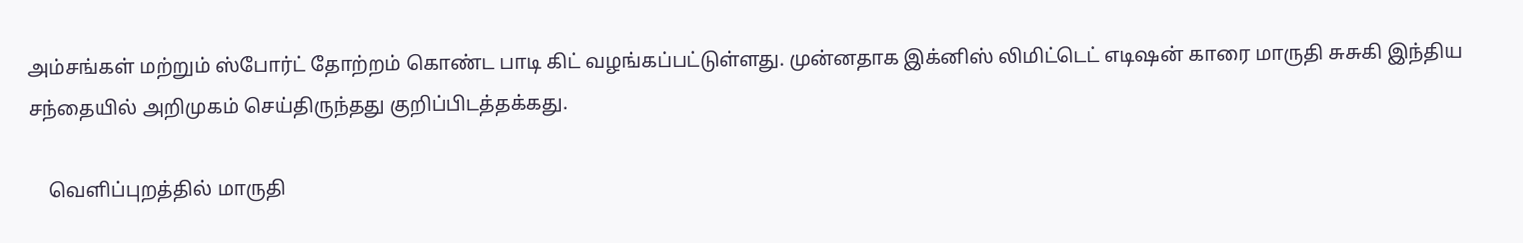அம்சங்கள் மற்றும் ஸ்போர்ட் தோற்றம் கொண்ட பாடி கிட் வழங்கப்பட்டுள்ளது. முன்னதாக இக்னிஸ் லிமிட்டெட் எடிஷன் காரை மாருதி சுசுகி இந்திய சந்தையில் அறிமுகம் செய்திருந்தது குறிப்பிடத்தக்கது.

    வெளிப்புறத்தில் மாருதி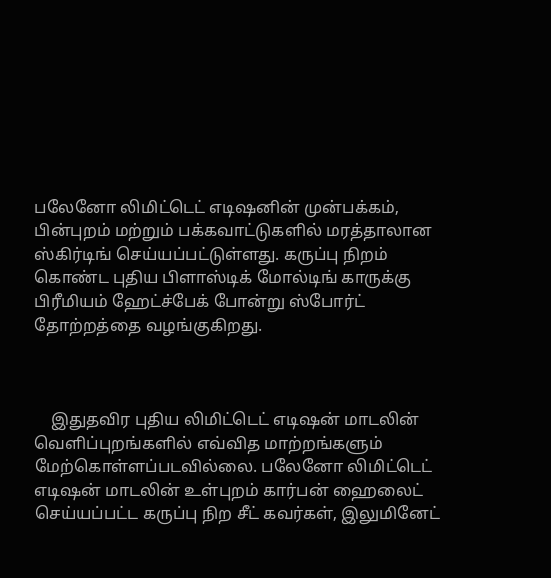பலேனோ லிமிட்டெட் எடிஷனின் முன்பக்கம், பின்புறம் மற்றும் பக்கவாட்டுகளில் மரத்தாலான ஸ்கிர்டிங் செய்யப்பட்டுள்ளது. கருப்பு நிறம் கொண்ட புதிய பிளாஸ்டிக் மோல்டிங் காருக்கு பிரீமியம் ஹேட்ச்பேக் போன்று ஸ்போர்ட் தோற்றத்தை வழங்குகிறது.



    இதுதவிர புதிய லிமிட்டெட் எடிஷன் மாடலின் வெளிப்புறங்களில் எவ்வித மாற்றங்களும் மேற்கொள்ளப்படவில்லை. பலேனோ லிமிட்டெட் எடிஷன் மாடலின் உள்புறம் கார்பன் ஹைலைட் செய்யப்பட்ட கருப்பு நிற சீட் கவர்கள், இலுமினேட்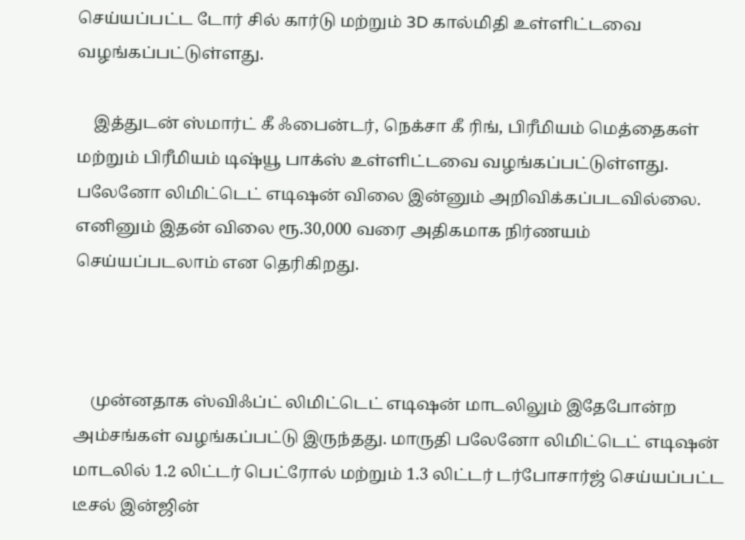செய்யப்பட்ட டோர் சில் கார்டு மற்றும் 3D கால்மிதி உள்ளிட்டவை வழங்கப்பட்டுள்ளது.

    இத்துடன் ஸ்மார்ட் கீ ஃபைன்டர், நெக்சா கீ ரிங், பிரீமியம் மெத்தைகள் மற்றும் பிரீமியம் டிஷ்யூ பாக்ஸ் உள்ளிட்டவை வழங்கப்பட்டுள்ளது. பலேனோ லிமிட்டெட் எடிஷன் விலை இன்னும் அறிவிக்கப்படவில்லை. எனினும் இதன் விலை ரூ.30,000 வரை அதிகமாக நிர்ணயம் செய்யப்படலாம் என தெரிகிறது.



    முன்னதாக ஸ்விஃப்ட் லிமிட்டெட் எடிஷன் மாடலிலும் இதேபோன்ற அம்சங்கள் வழங்கப்பட்டு இருந்தது. மாருதி பலேனோ லிமிட்டெட் எடிஷன் மாடலில் 1.2 லிட்டர் பெட்ரோல் மற்றும் 1.3 லிட்டர் டர்போசார்ஜ் செய்யப்பட்ட டீசல் இன்ஜின்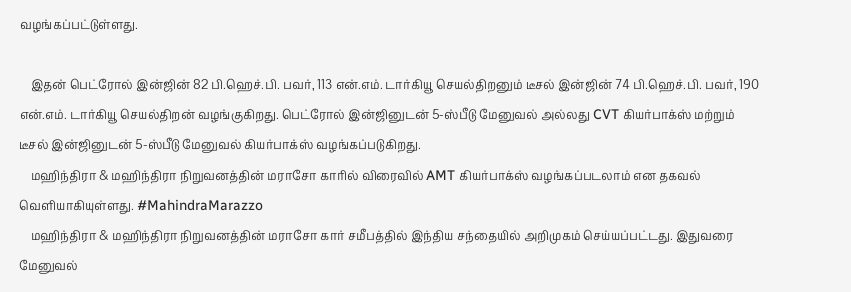வழங்கப்பட்டுள்ளது.

    இதன் பெட்ரோல் இன்ஜின் 82 பி.ஹெச்.பி. பவர், 113 என்.எம். டார்கியூ செயல்திறனும் டீசல் இன்ஜின் 74 பி.ஹெச்.பி. பவர், 190 என்.எம். டார்கியூ செயல்திறன் வழங்குகிறது. பெட்ரோல் இன்ஜினுடன் 5-ஸ்பீடு மேனுவல் அல்லது CVT கியர்பாக்ஸ் மற்றும் டீசல் இன்ஜினுடன் 5-ஸ்பீடு மேனுவல் கியர்பாக்ஸ் வழங்கப்படுகிறது.
    மஹிந்திரா & மஹிந்திரா நிறுவனத்தின் மராசோ காரில் விரைவில் AMT கியர்பாக்ஸ் வழங்கப்படலாம் என தகவல் வெளியாகியுள்ளது. #MahindraMarazzo
    மஹிந்திரா & மஹிந்திரா நிறுவனத்தின் மராசோ கார் சமீபத்தில் இந்திய சந்தையில் அறிமுகம் செய்யப்பட்டது. இதுவரை மேனுவல்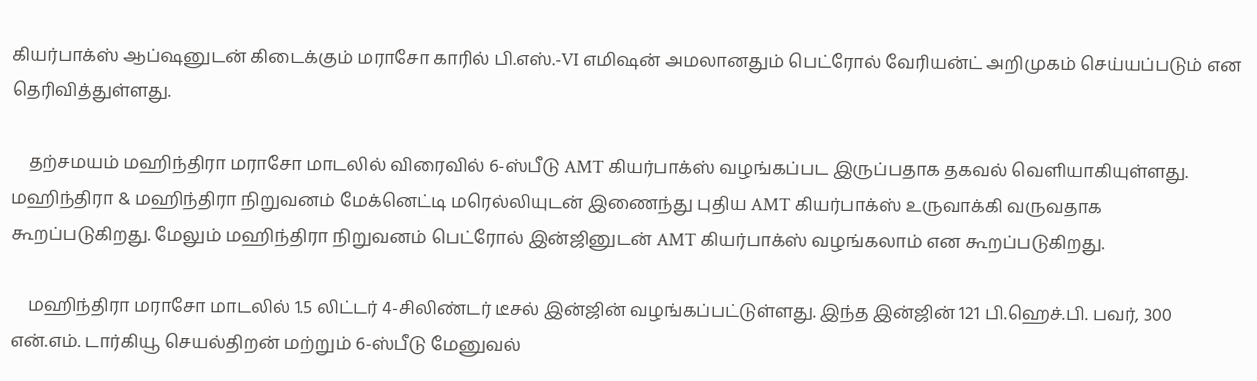கியர்பாக்ஸ் ஆப்ஷனுடன் கிடைக்கும் மராசோ காரில் பி.எஸ்.-VI எமிஷன் அமலானதும் பெட்ரோல் வேரியன்ட் அறிமுகம் செய்யப்படும் என தெரிவித்துள்ளது.

    தற்சமயம் மஹிந்திரா மராசோ மாடலில் விரைவில் 6-ஸ்பீடு AMT கியர்பாக்ஸ் வழங்கப்பட இருப்பதாக தகவல் வெளியாகியுள்ளது. மஹிந்திரா & மஹிந்திரா நிறுவனம் மேக்னெட்டி மரெல்லியுடன் இணைந்து புதிய AMT கியர்பாக்ஸ் உருவாக்கி வருவதாக கூறப்படுகிறது. மேலும் மஹிந்திரா நிறுவனம் பெட்ரோல் இன்ஜினுடன் AMT கியர்பாக்ஸ் வழங்கலாம் என கூறப்படுகிறது.

    மஹிந்திரா மராசோ மாடலில் 1.5 லிட்டர் 4-சிலிண்டர் டீசல் இன்ஜின் வழங்கப்பட்டுள்ளது. இந்த இன்ஜின் 121 பி.ஹெச்.பி. பவர், 300 என்.எம். டார்கியூ செயல்திறன் மற்றும் 6-ஸ்பீடு மேனுவல்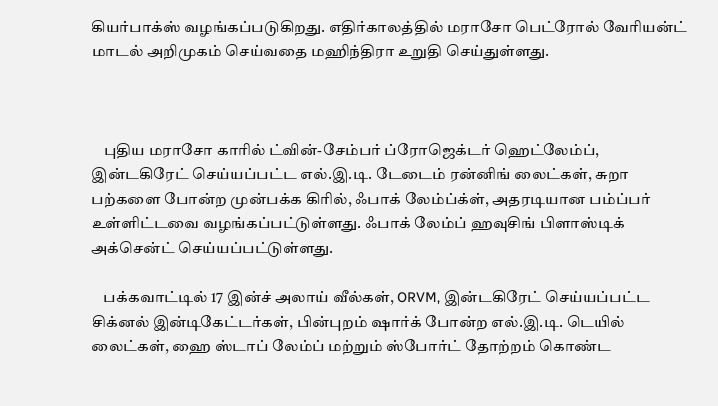கியர்பாக்ஸ் வழங்கப்படுகிறது. எதிர்காலத்தில் மராசோ பெட்ரோல் வேரியன்ட் மாடல் அறிமுகம் செய்வதை மஹிந்திரா உறுதி செய்துள்ளது.



    புதிய மராசோ காரில் ட்வின்-சேம்பர் ப்ரோஜெக்டர் ஹெட்லேம்ப், இன்டகிரேட் செய்யப்பட்ட எல்.இ.டி. டேடைம் ரன்னிங் லைட்கள், சுறா பற்களை போன்ற முன்பக்க கிரில், ஃபாக் லேம்ப்க்ள், அதரடியான பம்ப்பர் உள்ளிட்டவை வழங்கப்பட்டுள்ளது. ஃபாக் லேம்ப் ஹவுசிங் பிளாஸ்டிக் அக்சென்ட் செய்யப்பட்டுள்ளது.

    பக்கவாட்டில் 17 இன்ச் அலாய் வீல்கள், ORVM, இன்டகிரேட் செய்யப்பட்ட சிக்னல் இன்டிகேட்டர்கள், பின்புறம் ஷார்க் போன்ற எல்.இ.டி. டெயில் லைட்கள், ஹை ஸ்டாப் லேம்ப் மற்றும் ஸ்போர்ட் தோற்றம் கொண்ட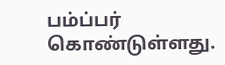பம்ப்பர் கொண்டுள்ளது.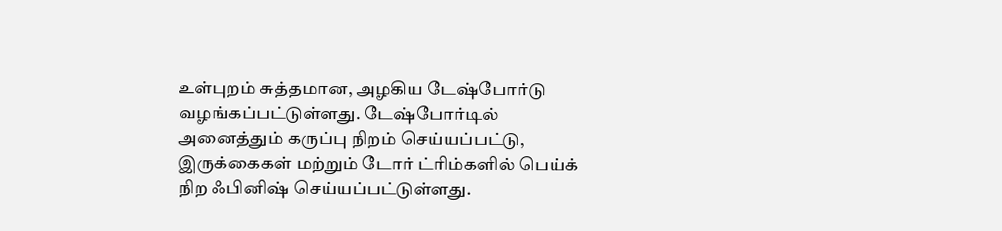உள்புறம் சுத்தமான, அழகிய டேஷ்போர்டு வழங்கப்பட்டுள்ளது. டேஷ்போர்டில் அனைத்தும் கருப்பு நிறம் செய்யப்பட்டு, இருக்கைகள் மற்றும் டோர் ட்ரிம்களில் பெய்க் நிற ஃபினிஷ் செய்யப்பட்டுள்ளது.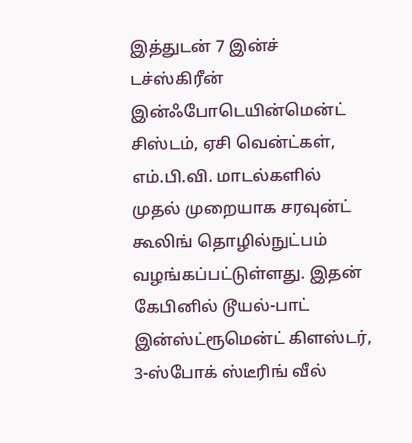இத்துடன் 7 இன்ச் டச்ஸ்கிரீன் இன்ஃபோடெயின்மென்ட் சிஸ்டம், ஏசி வென்ட்கள், எம்.பி.வி. மாடல்களில் முதல் முறையாக சரவுன்ட் கூலிங் தொழில்நுட்பம் வழங்கப்பட்டுள்ளது. இதன் கேபினில் டூயல்-பாட் இன்ஸ்ட்ரூமென்ட் கிளஸ்டர், 3-ஸ்போக் ஸ்டீரிங் வீல்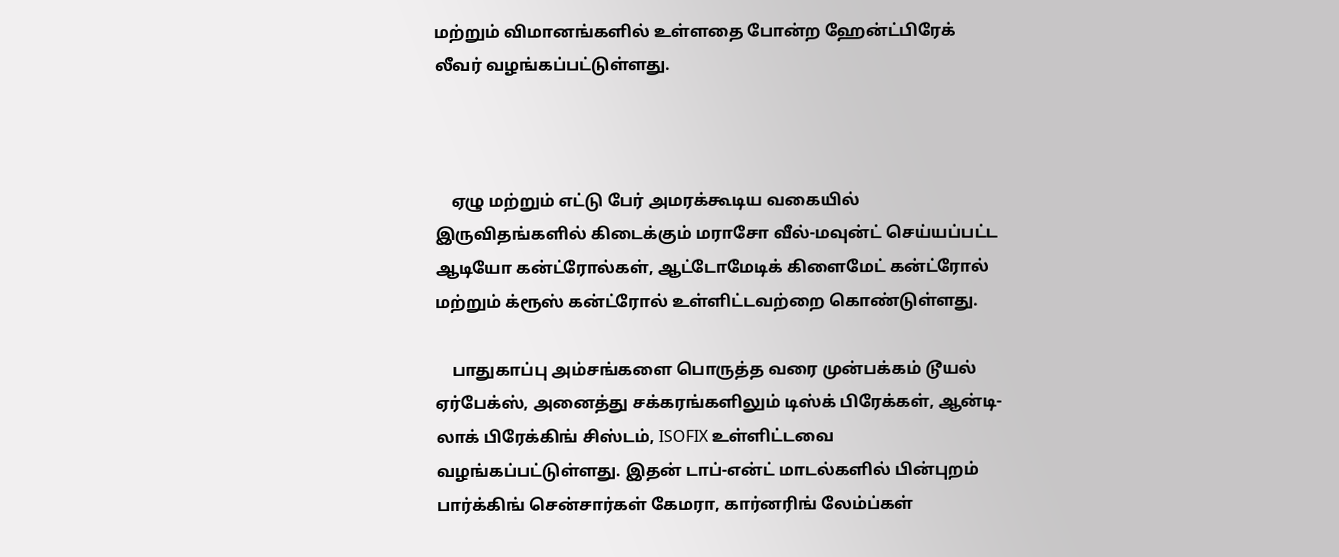மற்றும் விமானங்களில் உள்ளதை போன்ற ஹேன்ட்பிரேக் லீவர் வழங்கப்பட்டுள்ளது.



    ஏழு மற்றும் எட்டு பேர் அமரக்கூடிய வகையில் இருவிதங்களில் கிடைக்கும் மராசோ வீல்-மவுன்ட் செய்யப்பட்ட ஆடியோ கன்ட்ரோல்கள், ஆட்டோமேடிக் கிளைமேட் கன்ட்ரோல் மற்றும் க்ரூஸ் கன்ட்ரோல் உள்ளிட்டவற்றை கொண்டுள்ளது.

    பாதுகாப்பு அம்சங்களை பொருத்த வரை முன்பக்கம் டூயல் ஏர்பேக்ஸ், அனைத்து சக்கரங்களிலும் டிஸ்க் பிரேக்கள், ஆன்டி-லாக் பிரேக்கிங் சிஸ்டம், ISOFIX உள்ளிட்டவை வழங்கப்பட்டுள்ளது. இதன் டாப்-என்ட் மாடல்களில் பின்புறம் பார்க்கிங் சென்சார்கள் கேமரா, கார்னரிங் லேம்ப்கள்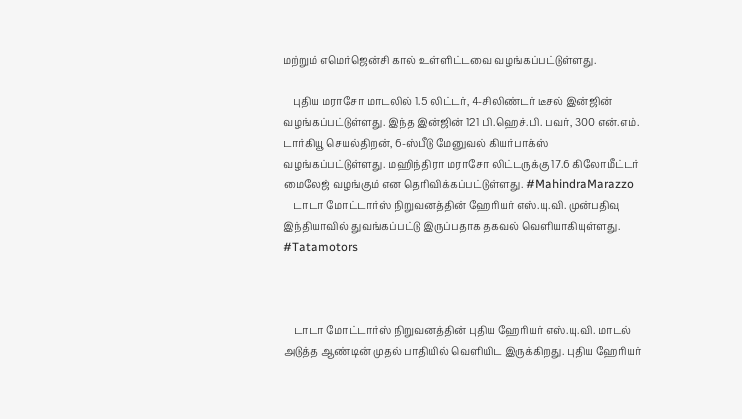மற்றும் எமெர்ஜென்சி கால் உள்ளிட்டவை வழங்கப்பட்டுள்ளது.

    புதிய மராசோ மாடலில் 1.5 லிட்டர், 4-சிலிண்டர் டீசல் இன்ஜின் வழங்கப்பட்டுள்ளது. இந்த இன்ஜின் 121 பி.ஹெச்.பி. பவர், 300 என்.எம். டார்கியூ செயல்திறன், 6-ஸ்பீடு மேனுவல் கியர்பாக்ஸ் வழங்கப்பட்டுள்ளது. மஹிந்திரா மராசோ லிட்டருக்கு 17.6 கிலோமீட்டர் மைலேஜ் வழங்கும் என தெரிவிக்கப்பட்டுள்ளது. #MahindraMarazzo
    டாடா மோட்டார்ஸ் நிறுவனத்தின் ஹேரியர் எஸ்.யு.வி. முன்பதிவு இந்தியாவில் துவங்கப்பட்டு இருப்பதாக தகவல் வெளியாகியுள்ளது. #Tatamotors



    டாடா மோட்டார்ஸ் நிறுவனத்தின் புதிய ஹேரியர் எஸ்.யு.வி. மாடல் அடுத்த ஆண்டின் முதல் பாதியில் வெளியிட இருக்கிறது. புதிய ஹேரியர்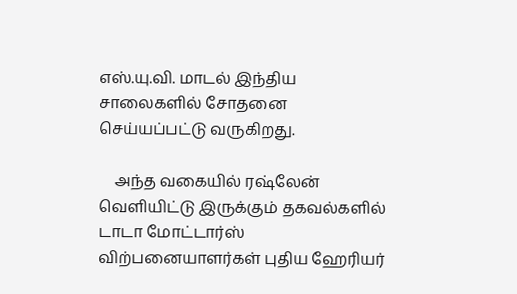எஸ்.யு.வி. மாடல் இந்திய சாலைகளில் சோதனை செய்யப்பட்டு வருகிறது.

    அந்த வகையில் ரஷ்லேன் வெளியிட்டு இருக்கும் தகவல்களில் டாடா மோட்டார்ஸ் விற்பனையாளர்கள் புதிய ஹேரியர்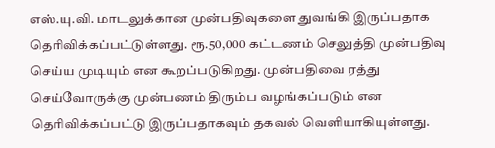எஸ்.யு.வி. மாடலுக்கான முன்பதிவுகளை துவங்கி இருப்பதாக தெரிவிக்கப்பட்டுள்ளது. ரூ.50,000 கட்டணம் செலுத்தி முன்பதிவு செய்ய முடியும் என கூறப்படுகிறது. முன்பதிவை ரத்து செய்வோருக்கு முன்பணம் திரும்ப வழங்கப்படும் என தெரிவிக்கப்பட்டு இருப்பதாகவும் தகவல் வெளியாகியுள்ளது.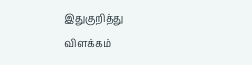இதுகுறித்து விளக்கம்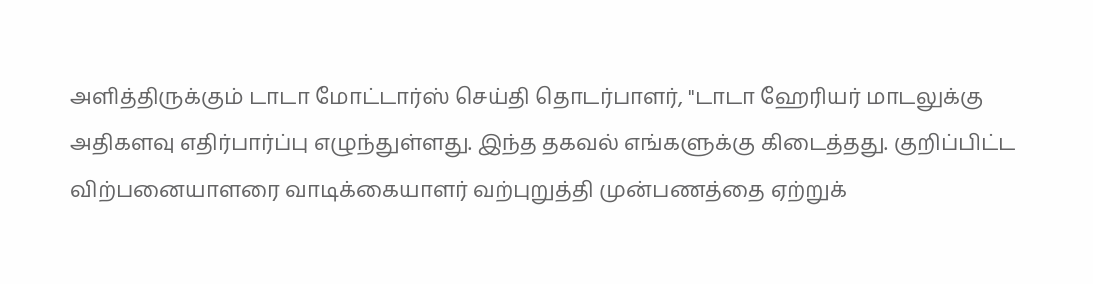அளித்திருக்கும் டாடா மோட்டார்ஸ் செய்தி தொடர்பாளர், "டாடா ஹேரியர் மாடலுக்கு அதிகளவு எதிர்பார்ப்பு எழுந்துள்ளது. இந்த தகவல் எங்களுக்கு கிடைத்தது. குறிப்பிட்ட விற்பனையாளரை வாடிக்கையாளர் வற்புறுத்தி முன்பணத்தை ஏற்றுக்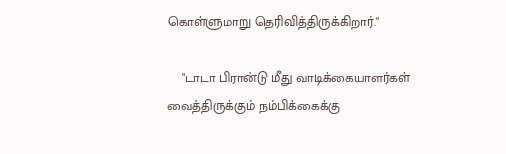கொள்ளுமாறு தெரிவித்திருக்கிறார்."

    "டாடா பிரான்டு மீது வாடிக்கையாளர்கள் வைத்திருக்கும் நம்பிக்கைக்கு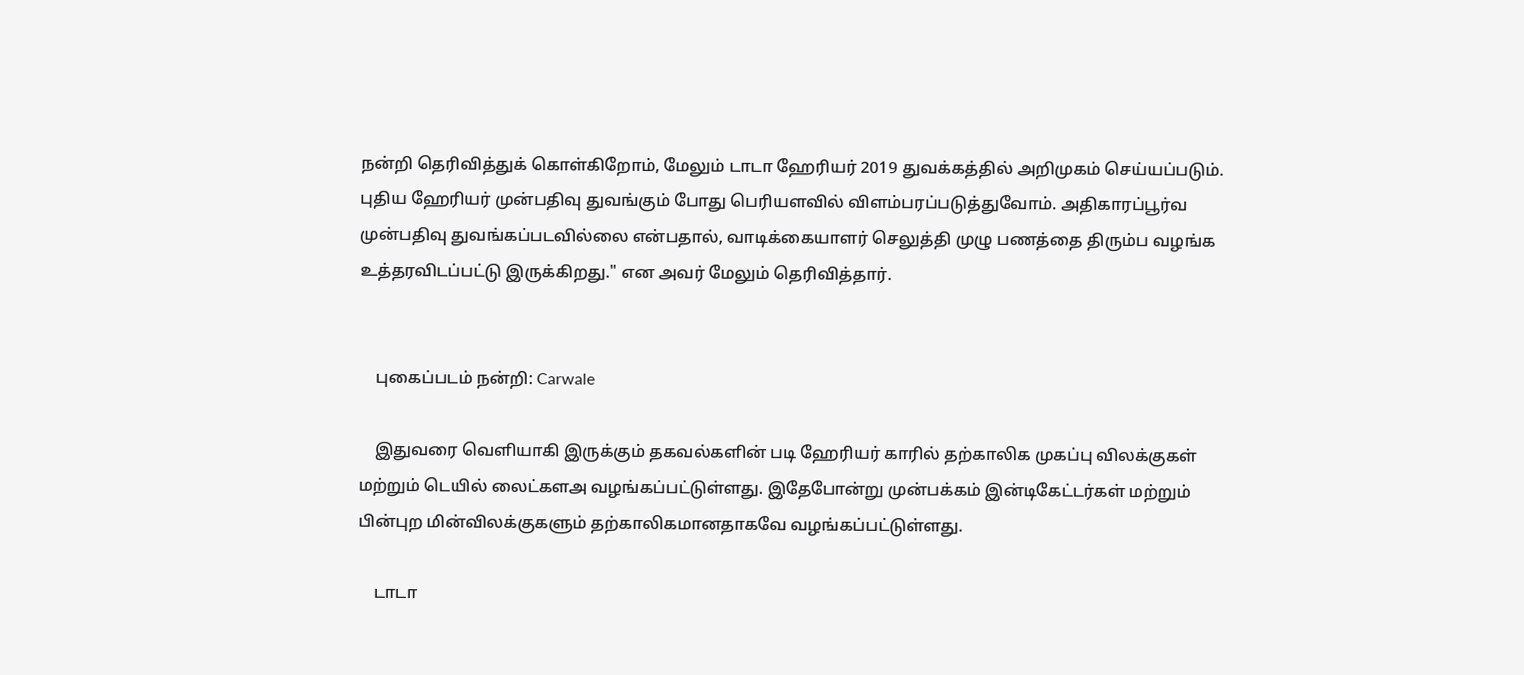நன்றி தெரிவித்துக் கொள்கிறோம், மேலும் டாடா ஹேரியர் 2019 துவக்கத்தில் அறிமுகம் செய்யப்படும். புதிய ஹேரியர் முன்பதிவு துவங்கும் போது பெரியளவில் விளம்பரப்படுத்துவோம். அதிகாரப்பூர்வ முன்பதிவு துவங்கப்படவில்லை என்பதால், வாடிக்கையாளர் செலுத்தி முழு பணத்தை திரும்ப வழங்க உத்தரவிடப்பட்டு இருக்கிறது." என அவர் மேலும் தெரிவித்தார்.


    புகைப்படம் நன்றி: Carwale

    இதுவரை வெளியாகி இருக்கும் தகவல்களின் படி ஹேரியர் காரில் தற்காலிக முகப்பு விலக்குகள் மற்றும் டெயில் லைட்களஅ வழங்கப்பட்டுள்ளது. இதேபோன்று முன்பக்கம் இன்டிகேட்டர்கள் மற்றும் பின்புற மின்விலக்குகளும் தற்காலிகமானதாகவே வழங்கப்பட்டுள்ளது.

    டாடா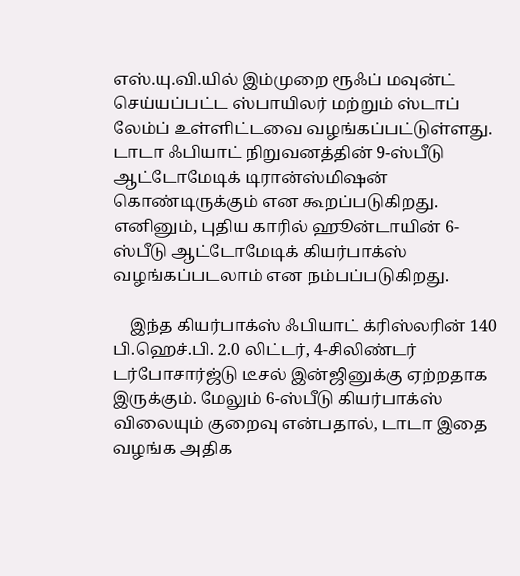எஸ்.யு.வி.யில் இம்முறை ரூஃப் மவுன்ட் செய்யப்பட்ட ஸ்பாயிலர் மற்றும் ஸ்டாப் லேம்ப் உள்ளிட்டவை வழங்கப்பட்டுள்ளது. டாடா ஃபியாட் நிறுவனத்தின் 9-ஸ்பீடு ஆட்டோமேடிக் டிரான்ஸ்மிஷன் கொண்டிருக்கும் என கூறப்படுகிறது. எனினும், புதிய காரில் ஹூன்டாயின் 6-ஸ்பீடு ஆட்டோமேடிக் கியர்பாக்ஸ் வழங்கப்படலாம் என நம்பப்படுகிறது.

    இந்த கியர்பாக்ஸ் ஃபியாட் க்ரிஸ்லரின் 140 பி.ஹெச்.பி. 2.0 லிட்டர், 4-சிலிண்டர் டர்போசார்ஜ்டு டீசல் இன்ஜினுக்கு ஏற்றதாக இருக்கும். மேலும் 6-ஸ்பீடு கியர்பாக்ஸ் விலையும் குறைவு என்பதால், டாடா இதை வழங்க அதிக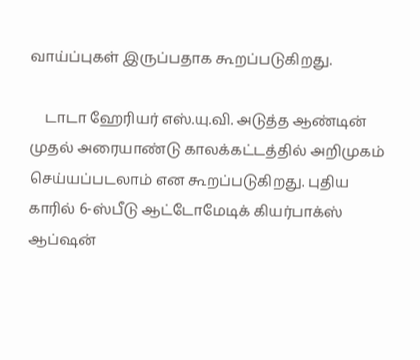வாய்ப்புகள் இருப்பதாக கூறப்படுகிறது.

    டாடா ஹேரியர் எஸ்.யு.வி. அடுத்த ஆண்டின் முதல் அரையாண்டு காலக்கட்டத்தில் அறிமுகம் செய்யப்படலாம் என கூறப்படுகிறது. புதிய காரில் 6-ஸ்பீடு ஆட்டோமேடிக் கியர்பாக்ஸ் ஆப்ஷன்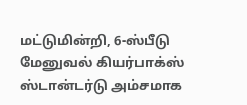மட்டுமின்றி, 6-ஸ்பீடு மேனுவல் கியர்பாக்ஸ் ஸ்டான்டர்டு அம்சமாக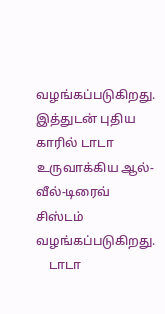வழங்கப்படுகிறது. இத்துடன் புதிய காரில் டாடா உருவாக்கிய ஆல்-வீல்-டிரைவ் சிஸ்டம் வழங்கப்படுகிறது.
    டாடா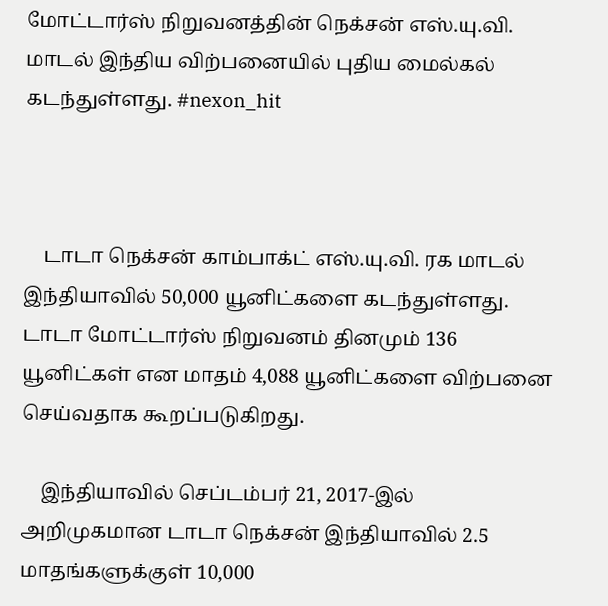மோட்டார்ஸ் நிறுவனத்தின் நெக்சன் எஸ்.யு.வி. மாடல் இந்திய விற்பனையில் புதிய மைல்கல் கடந்துள்ளது. #nexon_hit



    டாடா நெக்சன் காம்பாக்ட் எஸ்.யு.வி. ரக மாடல் இந்தியாவில் 50,000 யூனிட்களை கடந்துள்ளது. டாடா மோட்டார்ஸ் நிறுவனம் தினமும் 136 யூனிட்கள் என மாதம் 4,088 யூனிட்களை விற்பனை செய்வதாக கூறப்படுகிறது.

    இந்தியாவில் செப்டம்பர் 21, 2017-இல் அறிமுகமான டாடா நெக்சன் இந்தியாவில் 2.5 மாதங்களுக்குள் 10,000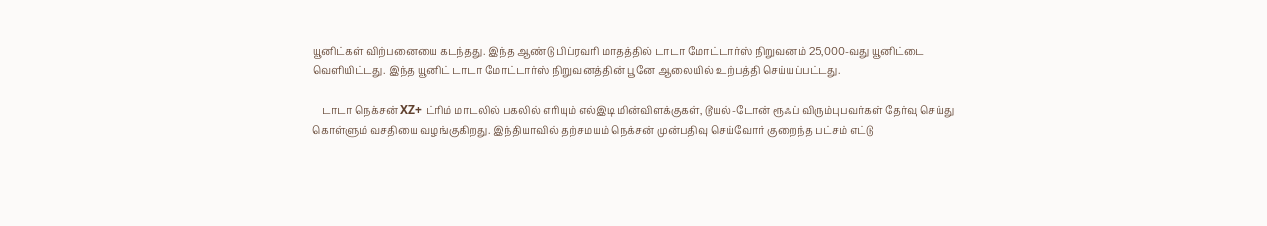யூனிட்கள் விற்பனையை கடந்தது. இந்த ஆண்டு பிப்ரவரி மாதத்தில் டாடா மோட்டார்ஸ் நிறுவனம் 25,000-வது யூனிட்டை வெளியிட்டது. இந்த யூனிட் டாடா மோட்டார்ஸ் நிறுவனத்தின் பூனே ஆலையில் உற்பத்தி செய்யப்பட்டது.

    டாடா நெக்சன் XZ+ ட்ரிம் மாடலில் பகலில் எரியும் எல்இடி மின்விளக்குகள், டூயல்-டோன் ரூஃப் விரும்புபவர்கள் தேர்வு செய்து கொள்ளும் வசதியை வழங்குகிறது. இந்தியாவில் தற்சமயம் நெக்சன் முன்பதிவு செய்வோர் குறைந்த பட்சம் எட்டு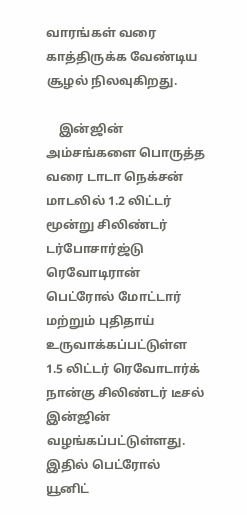வாரங்கள் வரை காத்திருக்க வேண்டிய சூழல் நிலவுகிறது.

    இன்ஜின் அம்சங்களை பொருத்த வரை டாடா நெக்சன் மாடலில் 1.2 லிட்டர் மூன்று சிலிண்டர் டர்போசார்ஜ்டு ரெவோடிரான் பெட்ரோல் மோட்டார் மற்றும் புதிதாய் உருவாக்கப்பட்டுள்ள 1.5 லிட்டர் ரெவோடார்க் நான்கு சிலிண்டர் டீசல் இன்ஜின் வழங்கப்பட்டுள்ளது. இதில் பெட்ரோல் யூனிட்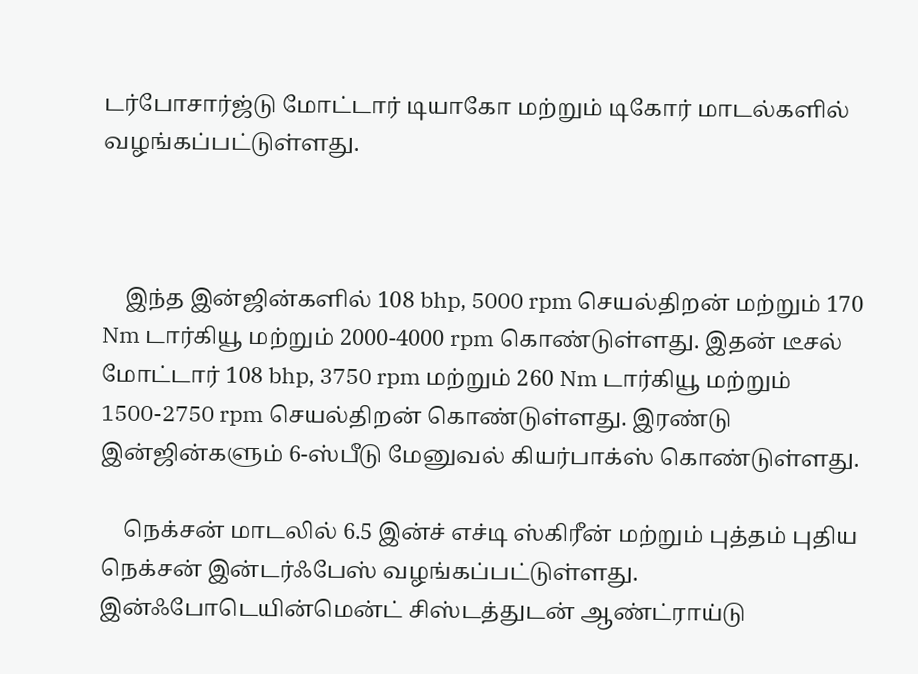டர்போசார்ஜ்டு மோட்டார் டியாகோ மற்றும் டிகோர் மாடல்களில் வழங்கப்பட்டுள்ளது.



    இந்த இன்ஜின்களில் 108 bhp, 5000 rpm செயல்திறன் மற்றும் 170 Nm டார்கியூ மற்றும் 2000-4000 rpm கொண்டுள்ளது. இதன் டீசல் மோட்டார் 108 bhp, 3750 rpm மற்றும் 260 Nm டார்கியூ மற்றும் 1500-2750 rpm செயல்திறன் கொண்டுள்ளது. இரண்டு இன்ஜின்களும் 6-ஸ்பீடு மேனுவல் கியர்பாக்ஸ் கொண்டுள்ளது.

    நெக்சன் மாடலில் 6.5 இன்ச் எச்டி ஸ்கிரீன் மற்றும் புத்தம் புதிய நெக்சன் இன்டர்ஃபேஸ் வழங்கப்பட்டுள்ளது. இன்ஃபோடெயின்மென்ட் சிஸ்டத்துடன் ஆண்ட்ராய்டு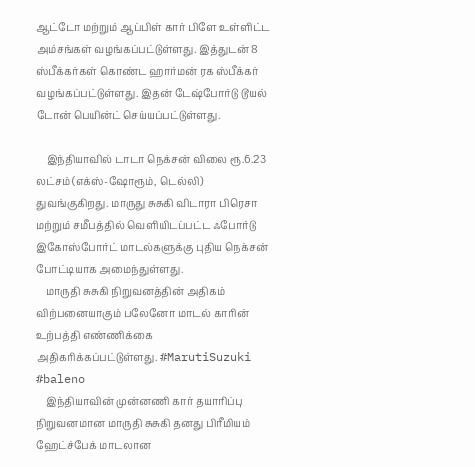ஆட்டோ மற்றும் ஆப்பிள் கார் பிளே உள்ளிட்ட அம்சங்கள் வழங்கப்பட்டுள்ளது. இத்துடன் 8 ஸ்பீக்கர்கள் கொண்ட ஹார்மன் ரக ஸ்பீக்கர் வழங்கப்பட்டுள்ளது. இதன் டேஷ்போர்டு டூயல் டோன் பெயின்ட் செய்யப்பட்டுள்ளது.

    இந்தியாவில் டாடா நெக்சன் விலை ரூ.6.23 லட்சம் (எக்ஸ்-ஷோரூம், டெல்லி) துவங்குகிறது. மாருது சுசுகி விடாரா பிரெசா மற்றும் சமீபத்தில் வெளியிடப்பட்ட ஃபோர்டு இகோஸ்போர்ட் மாடல்களுக்கு புதிய நெக்சன் போட்டியாக அமைந்துள்ளது.
    மாருதி சுசுகி நிறுவனத்தின் அதிகம் விற்பனையாகும் பலேனோ மாடல் காரின் உற்பத்தி எண்ணிக்கை அதிகரிக்கப்பட்டுள்ளது. #MarutiSuzuki #baleno
    இந்தியாவின் முன்னணி கார் தயாரிப்பு நிறுவனமான மாருதி சுசுகி தனது பிரீமியம் ஹேட்ச்பேக் மாடலான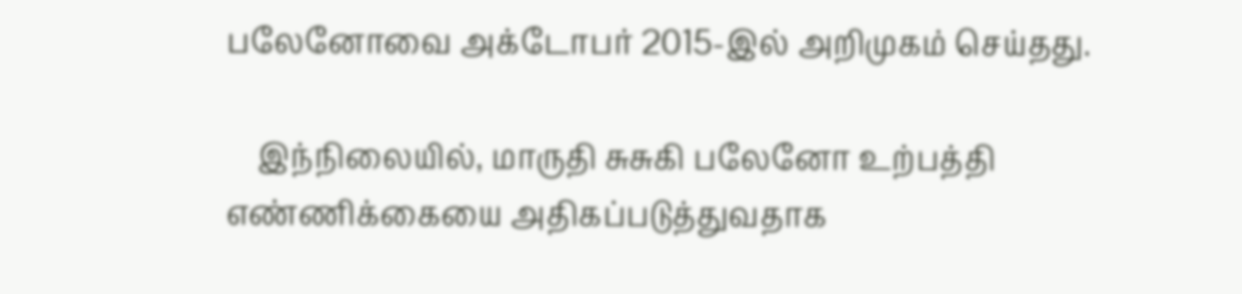பலேனோவை அக்டோபர் 2015-இல் அறிமுகம் செய்தது.

    இந்நிலையில், மாருதி சுசுகி பலேனோ உற்பத்தி எண்ணிக்கையை அதிகப்படுத்துவதாக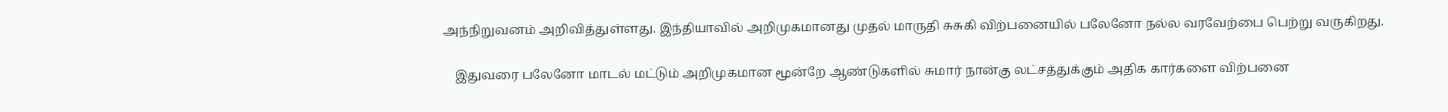அந்நிறுவனம் அறிவித்துள்ளது. இந்தியாவில் அறிமுகமானது முதல் மாருதி சுசுகி விற்பனையில் பலேனோ நல்ல வரவேற்பை பெற்று வருகிறது.

    இதுவரை பலேனோ மாடல் மட்டும் அறிமுகமான மூன்றே ஆண்டுகளில் சுமார் நான்கு லட்சத்துக்கும் அதிக கார்களை விற்பனை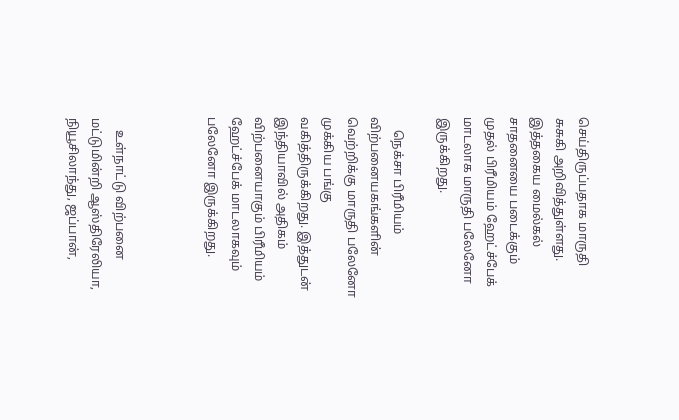செய்திருப்பதாக மாருதி சுசுகி அறிவித்துள்ளது. இத்தகைய மைல்கல் சாதனையை படைக்கும் முதல் பிரீமியம் ஹேட்ச்பேக் மாடலாக மாருதி பலேனோ இருக்கிறது.

    நெக்சா பிரீமியம் விற்பனையகங்களின் வெற்றிக்கு மாருதி பலேனோ முக்கிய பங்கு வகித்திருக்கிறது. இத்துடன் இந்தியாவில் அதிகம் விற்பனையாகும் பிரீமியம் ஹேட்ச்பேக் மாடலாகவும் பலேனோ இருக்கிறது.



    உள்நாட்டு விற்பனை மட்டுமின்றி ஆஸ்திரேலியா, நியூசிலாந்து, ஜப்பான்,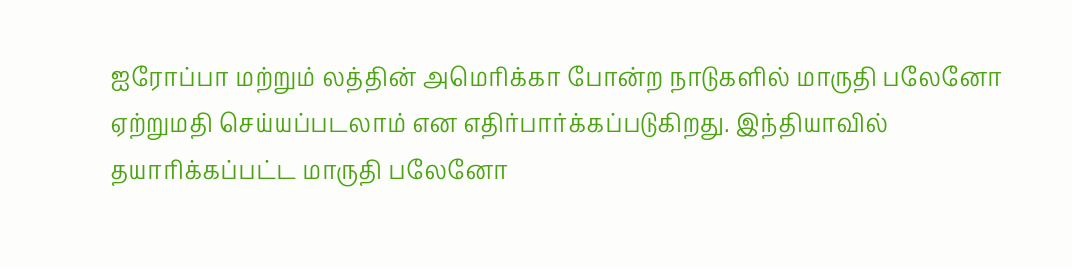ஐரோப்பா மற்றும் லத்தின் அமெரிக்கா போன்ற நாடுகளில் மாருதி பலேனோ ஏற்றுமதி செய்யப்படலாம் என எதிர்பார்க்கப்படுகிறது. இந்தியாவில் தயாரிக்கப்பட்ட மாருதி பலேனோ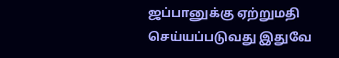ஜப்பானுக்கு ஏற்றுமதி செய்யப்படுவது இதுவே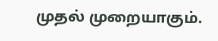முதல் முறையாகும்.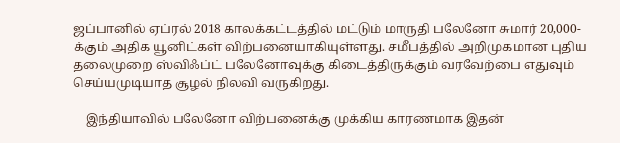ஜப்பானில் ஏப்ரல் 2018 காலக்கட்டத்தில் மட்டும் மாருதி பலேனோ சுமார் 20,000-க்கும் அதிக யூனிட்கள் விற்பனையாகியுள்ளது. சமீபத்தில் அறிமுகமான புதிய தலைமுறை ஸ்விஃப்ட் பலேனோவுக்கு கிடைத்திருக்கும் வரவேற்பை எதுவும் செய்யமுடியாத சூழல் நிலவி வருகிறது.

    இந்தியாவில் பலேனோ விற்பனைக்கு முக்கிய காரணமாக இதன்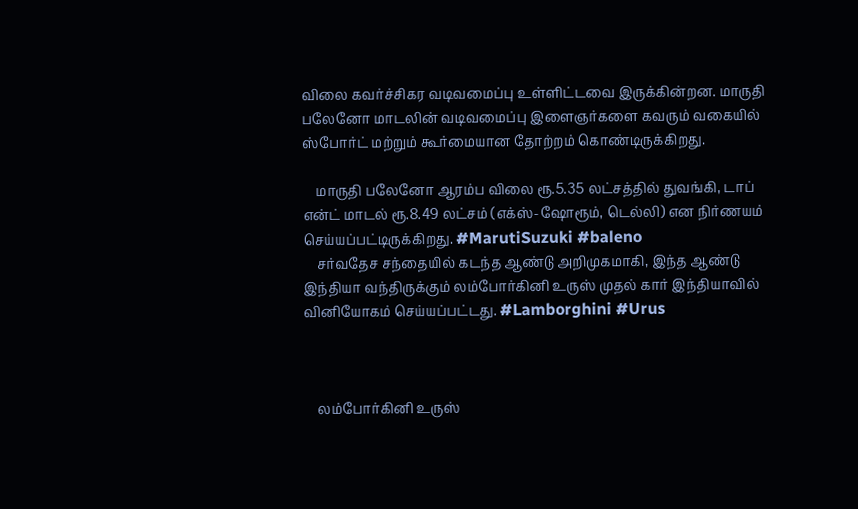விலை கவர்ச்சிகர வடிவமைப்பு உள்ளிட்டவை இருக்கின்றன. மாருதி பலேனோ மாடலின் வடிவமைப்பு இளைஞர்களை கவரும் வகையில் ஸ்போர்ட் மற்றும் கூர்மையான தோற்றம் கொண்டிருக்கிறது.

    மாருதி பலேனோ ஆரம்ப விலை ரூ.5.35 லட்சத்தில் துவங்கி, டாப் என்ட் மாடல் ரூ.8.49 லட்சம் (எக்ஸ்-ஷோரூம், டெல்லி) என நிர்ணயம் செய்யப்பட்டிருக்கிறது. #MarutiSuzuki #baleno
    சர்வதேச சந்தையில் கடந்த ஆண்டு அறிமுகமாகி, இந்த ஆண்டு இந்தியா வந்திருக்கும் லம்போர்கினி உருஸ் முதல் கார் இந்தியாவில் வினியோகம் செய்யப்பட்டது. #Lamborghini #Urus



    லம்போர்கினி உருஸ்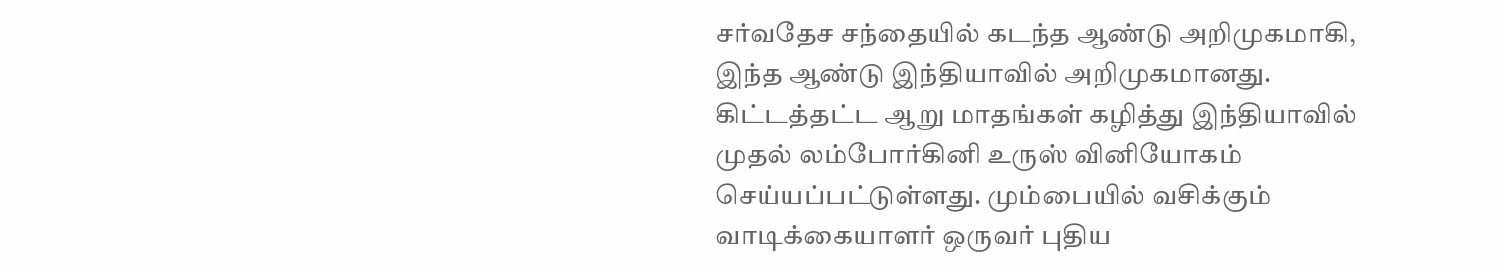சர்வதேச சந்தையில் கடந்த ஆண்டு அறிமுகமாகி, இந்த ஆண்டு இந்தியாவில் அறிமுகமானது. கிட்டத்தட்ட ஆறு மாதங்கள் கழித்து இந்தியாவில் முதல் லம்போர்கினி உருஸ் வினியோகம் செய்யப்பட்டுள்ளது. மும்பையில் வசிக்கும் வாடிக்கையாளர் ஒருவர் புதிய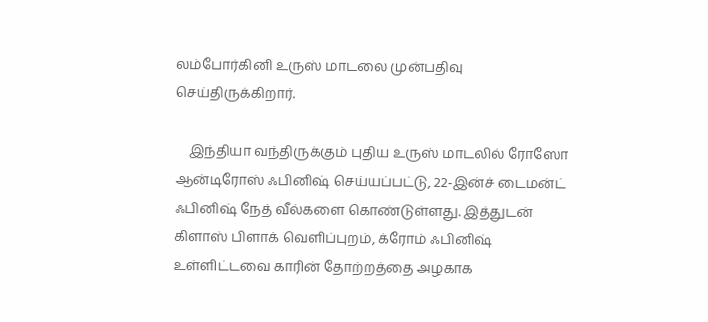லம்போர்கினி உருஸ் மாடலை முன்பதிவு செய்திருக்கிறார்.

    இந்தியா வந்திருக்கும் புதிய உருஸ் மாடலில் ரோஸோ ஆன்டிரோஸ் ஃபினிஷ் செய்யப்பட்டு, 22-இன்ச் டைமன்ட் ஃபினிஷ் நேத் வீல்களை கொண்டுள்ளது. இத்துடன் கிளாஸ் பிளாக் வெளிப்புறம், க்ரோம் ஃபினிஷ் உள்ளிட்டவை காரின் தோற்றத்தை அழகாக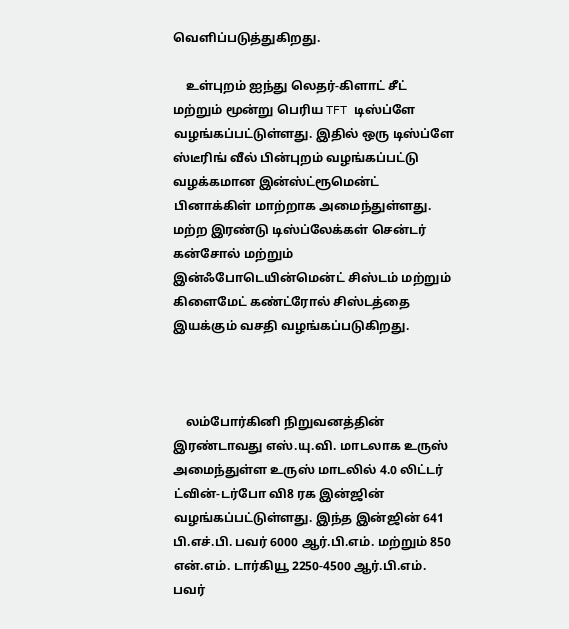வெளிப்படுத்துகிறது.

    உள்புறம் ஐந்து லெதர்-கிளாட் சீட் மற்றும் மூன்று பெரிய TFT டிஸ்ப்ளே வழங்கப்பட்டுள்ளது. இதில் ஒரு டிஸ்ப்ளே ஸ்டீரிங் வீல் பின்புறம் வழங்கப்பட்டு வழக்கமான இன்ஸ்ட்ரூமென்ட் பினாக்கிள் மாற்றாக அமைந்துள்ளது. மற்ற இரண்டு டிஸ்ப்லேக்கள் சென்டர் கன்சோல் மற்றும் இன்ஃபோடெயின்மென்ட் சிஸ்டம் மற்றும் கிளைமேட் கண்ட்ரோல் சிஸ்டத்தை இயக்கும் வசதி வழங்கப்படுகிறது.



    லம்போர்கினி நிறுவனத்தின் இரண்டாவது எஸ்.யு.வி. மாடலாக உருஸ் அமைந்துள்ள உருஸ் மாடலில் 4.0 லிட்டர் ட்வின்-டர்போ வி8 ரக இன்ஜின் வழங்கப்பட்டுள்ளது. இந்த இன்ஜின் 641 பி.எச்.பி. பவர் 6000 ஆர்.பி.எம். மற்றும் 850 என்.எம். டார்கியூ 2250-4500 ஆர்.பி.எம். பவர்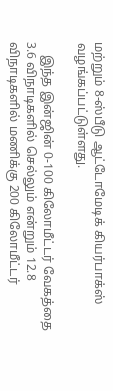மற்றும் 8-ஸ்பீடு ஆட்டோமேடிக் கியர்பாக்ஸ் வழங்கப்பட்டுள்ளது.

    இந்த இன்ஜின் 0-100 கிலோமீட்டர் வேகத்தை 3.6 விநாடிகளில் செல்லும் என்றும் 12.8 விநாடிகளில் மணிக்கு 200 கிலோமீட்டர்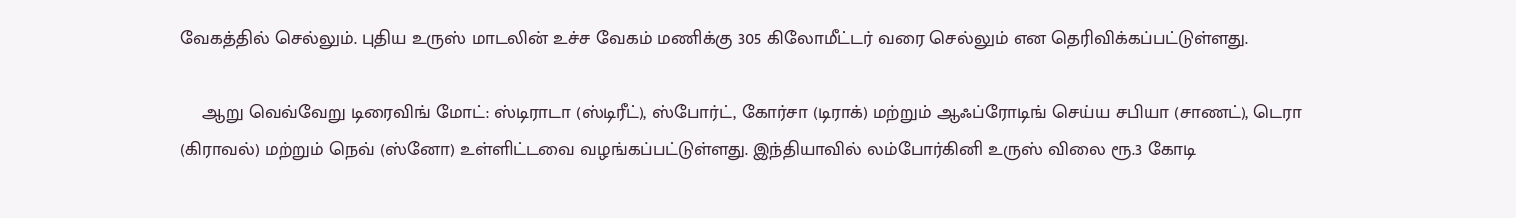வேகத்தில் செல்லும். புதிய உருஸ் மாடலின் உச்ச வேகம் மணிக்கு 305 கிலோமீட்டர் வரை செல்லும் என தெரிவிக்கப்பட்டுள்ளது.

    ஆறு வெவ்வேறு டிரைவிங் மோட்: ஸ்டிராடா (ஸ்டிரீட்), ஸ்போர்ட், கோர்சா (டிராக்) மற்றும் ஆஃப்ரோடிங் செய்ய சபியா (சாணட்), டெரா (கிராவல்) மற்றும் நெவ் (ஸ்னோ) உள்ளிட்டவை வழங்கப்பட்டுள்ளது. இந்தியாவில் லம்போர்கினி உருஸ் விலை ரூ.3 கோடி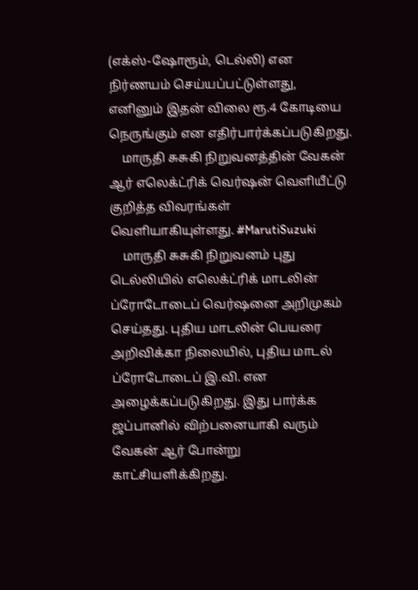(எக்ஸ்-ஷோரூம், டெல்லி) என நிர்ணயம் செய்யப்பட்டுள்ளது, எனினும் இதன் விலை ரூ.4 கோடியை நெருங்கும் என எதிர்பார்க்கப்படுகிறது.
    மாருதி சுசுகி நிறுவனத்தின் வேகன் ஆர் எலெக்ட்ரிக் வெர்ஷன் வெளியீட்டு குறித்த விவரங்கள் வெளியாகியுள்ளது. #MarutiSuzuki
    மாருதி சுசுகி நிறுவனம் புது டெல்லியில் எலெக்ட்ரிக் மாடலின் ப்ரோடோடைப் வெர்ஷனை அறிமுகம் செய்தது. புதிய மாடலின் பெயரை அறிவிக்கா நிலையில், புதிய மாடல் ப்ரோடோடைப் இ.வி. என அழைக்கப்படுகிறது. இது பார்க்க ஜப்பானில் விற்பனையாகி வரும் வேகன் ஆர் போன்று காட்சியளிக்கிறது.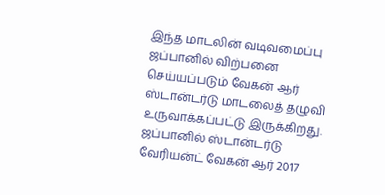இந்த மாடலின் வடிவமைப்பு ஜப்பானில் விற்பனை செய்யப்படும் வேகன் ஆர் ஸ்டான்டர்டு மாடலைத் தழுவி உருவாக்கப்பட்டு இருக்கிறது. ஜப்பானில் ஸ்டான்டர்டு வேரியன்ட் வேகன் ஆர் 2017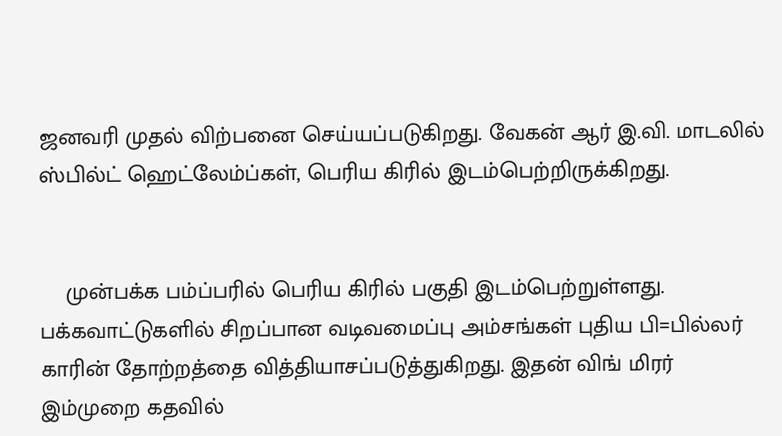ஜனவரி முதல் விற்பனை செய்யப்படுகிறது. வேகன் ஆர் இ.வி. மாடலில் ஸ்பில்ட் ஹெட்லேம்ப்கள், பெரிய கிரில் இடம்பெற்றிருக்கிறது.


    முன்பக்க பம்ப்பரில் பெரிய கிரில் பகுதி இடம்பெற்றுள்ளது. பக்கவாட்டுகளில் சிறப்பான வடிவமைப்பு அம்சங்கள் புதிய பி=பில்லர் காரின் தோற்றத்தை வித்தியாசப்படுத்துகிறது. இதன் விங் மிரர் இம்முறை கதவில்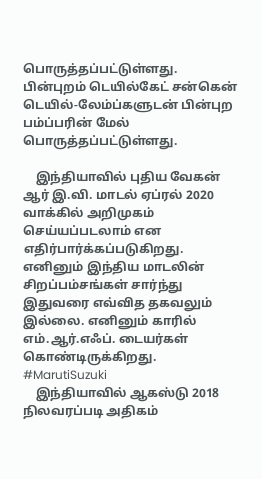பொருத்தப்பட்டுள்ளது. பின்புறம் டெயில்கேட் சன்கென் டெயில்-லேம்ப்களுடன் பின்புற பம்ப்பரின் மேல் பொருத்தப்பட்டுள்ளது.

    இந்தியாவில் புதிய வேகன் ஆர் இ.வி. மாடல் ஏப்ரல் 2020 வாக்கில் அறிமுகம் செய்யப்படலாம் என எதிர்பார்க்கப்படுகிறது. எனினும் இந்திய மாடலின் சிறப்பம்சங்கள் சார்ந்து இதுவரை எவ்வித தகவலும் இல்லை. எனினும் காரில் எம்.ஆர்.எஃப். டையர்கள் கொண்டிருக்கிறது. #MarutiSuzuki
    இந்தியாவில் ஆகஸ்டு 2018 நிலவரப்படி அதிகம்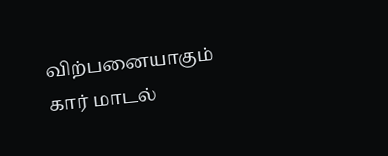விற்பனையாகும் கார் மாடல்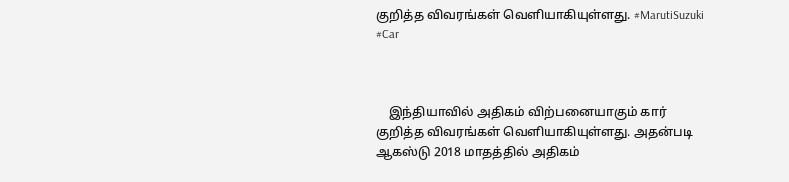குறித்த விவரங்கள் வெளியாகியுள்ளது. #MarutiSuzuki #Car



    இந்தியாவில் அதிகம் விற்பனையாகும் கார் குறித்த விவரங்கள் வெளியாகியுள்ளது. அதன்படி ஆகஸ்டு 2018 மாதத்தில் அதிகம்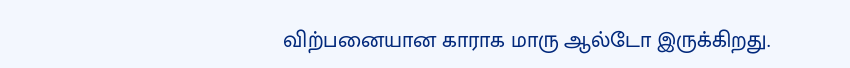விற்பனையான காராக மாரு ஆல்டோ இருக்கிறது.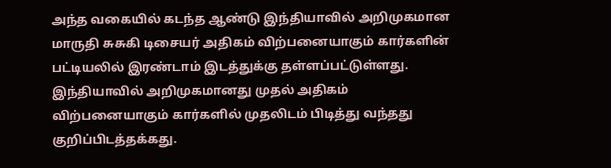அந்த வகையில் கடந்த ஆண்டு இந்தியாவில் அறிமுகமான மாருதி சுசுகி டிசையர் அதிகம் விற்பனையாகும் கார்களின் பட்டியலில் இரண்டாம் இடத்துக்கு தள்ளப்பட்டுள்ளது. இந்தியாவில் அறிமுகமானது முதல் அதிகம் விற்பனையாகும் கார்களில் முதலிடம் பிடித்து வந்தது குறிப்பிடத்தக்கது.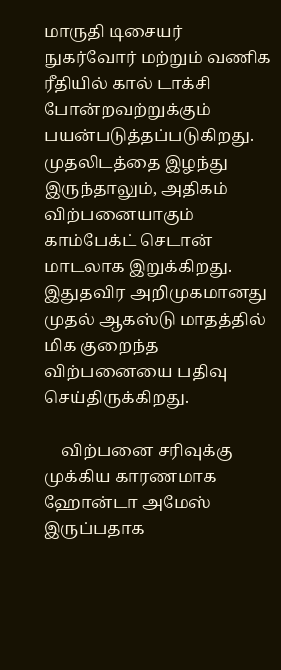மாருதி டிசையர் நுகர்வோர் மற்றும் வணிக ரீதியில் கால் டாக்சி போன்றவற்றுக்கும் பயன்படுத்தப்படுகிறது. முதலிடத்தை இழந்து இருந்தாலும், அதிகம் விற்பனையாகும் காம்பேக்ட் செடான் மாடலாக இறுக்கிறது. இதுதவிர அறிமுகமானது முதல் ஆகஸ்டு மாதத்தில் மிக குறைந்த விற்பனையை பதிவு செய்திருக்கிறது.

    விற்பனை சரிவுக்கு முக்கிய காரணமாக ஹோன்டா அமேஸ் இருப்பதாக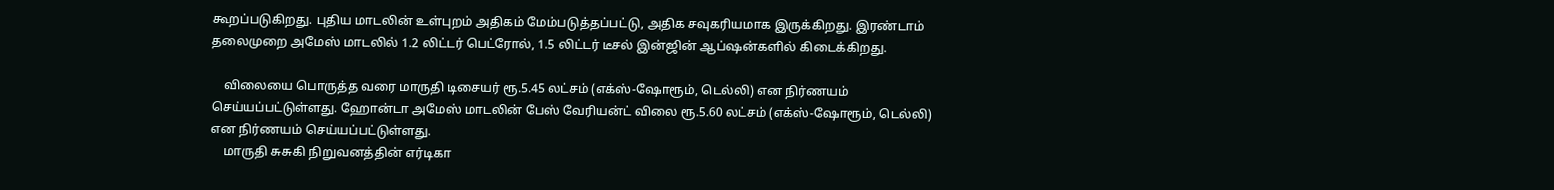கூறப்படுகிறது. புதிய மாடலின் உள்புறம் அதிகம் மேம்படுத்தப்பட்டு, அதிக சவுகரியமாக இருக்கிறது. இரண்டாம் தலைமுறை அமேஸ் மாடலில் 1.2 லிட்டர் பெட்ரோல், 1.5 லிட்டர் டீசல் இன்ஜின் ஆப்ஷன்களில் கிடைக்கிறது.

    விலையை பொருத்த வரை மாருதி டிசையர் ரூ.5.45 லட்சம் (எக்ஸ்-ஷோரூம், டெல்லி) என நிர்ணயம் செய்யப்பட்டுள்ளது. ஹோன்டா அமேஸ் மாடலின் பேஸ் வேரியன்ட் விலை ரூ.5.60 லட்சம் (எக்ஸ்-ஷோரூம், டெல்லி) என நிர்ணயம் செய்யப்பட்டுள்ளது.
    மாருதி சுசுகி நிறுவனத்தின் எர்டிகா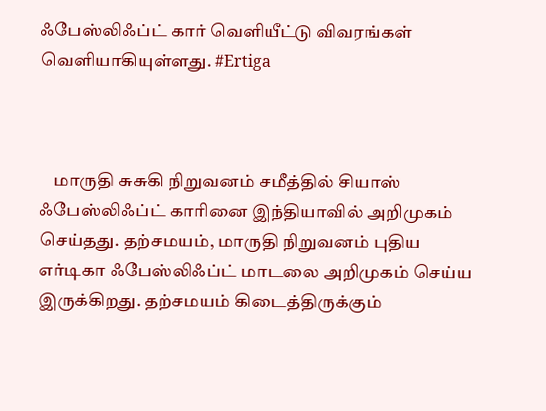ஃபேஸ்லிஃப்ட் கார் வெளியீட்டு விவரங்கள் வெளியாகியுள்ளது. #Ertiga



    மாருதி சுசுகி நிறுவனம் சமீத்தில் சியாஸ் ஃபேஸ்லிஃப்ட் காரினை இந்தியாவில் அறிமுகம் செய்தது. தற்சமயம், மாருதி நிறுவனம் புதிய எர்டிகா ஃபேஸ்லிஃப்ட் மாடலை அறிமுகம் செய்ய இருக்கிறது. தற்சமயம் கிடைத்திருக்கும்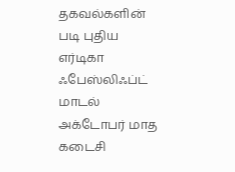தகவல்களின் படி புதிய எர்டிகா ஃபேஸ்லிஃப்ட் மாடல் அக்டோபர் மாத கடைசி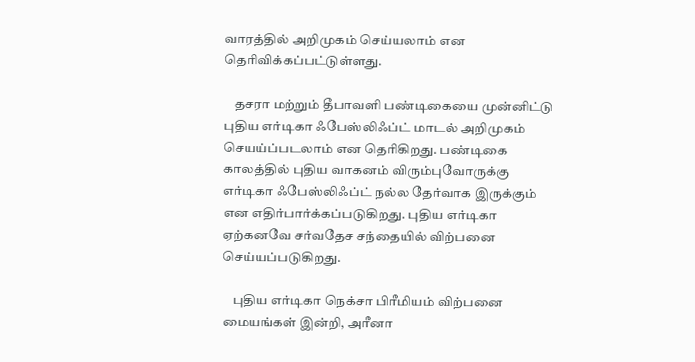வாரத்தில் அறிமுகம் செய்யலாம் என தெரிவிக்கப்பட்டுள்ளது.

    தசரா மற்றும் தீபாவளி பண்டிகையை முன்னிட்டு புதிய எர்டிகா ஃபேஸ்லிஃப்ட் மாடல் அறிமுகம் செயய்ப்படலாம் என தெரிகிறது. பண்டிகை காலத்தில் புதிய வாகனம் விரும்புவோருக்கு எர்டிகா ஃபேஸ்லிஃப்ட் நல்ல தேர்வாக இருக்கும் என எதிர்பார்க்கப்படுகிறது. புதிய எர்டிகா ஏற்கனவே சர்வதேச சந்தையில் விற்பனை செய்யப்படுகிறது.

    புதிய எர்டிகா நெக்சா பிரீமியம் விற்பனை மையங்கள் இன்றி, அரீனா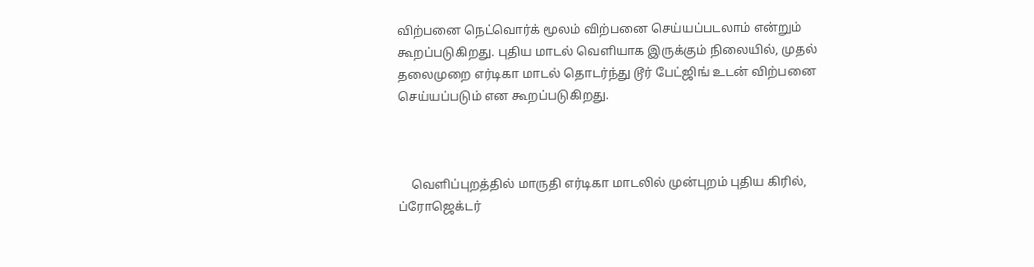விற்பனை நெட்வொர்க் மூலம் விற்பனை செய்யப்படலாம் என்றும் கூறப்படுகிறது. புதிய மாடல் வெளியாக இருக்கும் நிலையில், முதல் தலைமுறை எர்டிகா மாடல் தொடர்ந்து டூர் பேட்ஜிங் உடன் விற்பனை செய்யப்படும் என கூறப்படுகிறது.



    வெளிப்புறத்தில் மாருதி எர்டிகா மாடலில் முன்புறம் புதிய கிரில், ப்ரோஜெக்டர்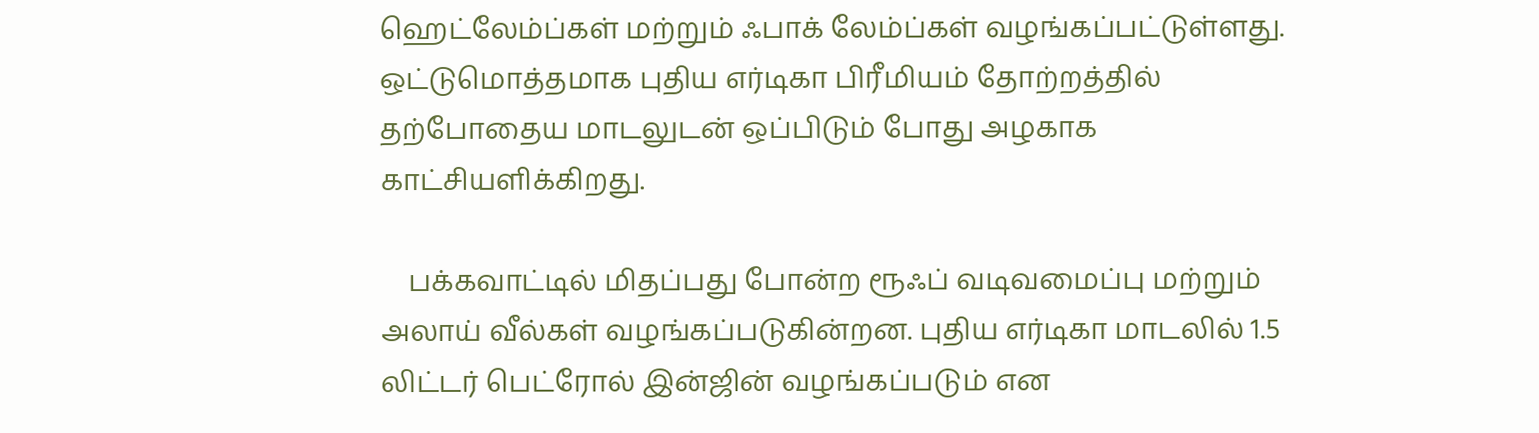ஹெட்லேம்ப்கள் மற்றும் ஃபாக் லேம்ப்கள் வழங்கப்பட்டுள்ளது. ஒட்டுமொத்தமாக புதிய எர்டிகா பிரீமியம் தோற்றத்தில் தற்போதைய மாடலுடன் ஒப்பிடும் போது அழகாக காட்சியளிக்கிறது.

    பக்கவாட்டில் மிதப்பது போன்ற ரூஃப் வடிவமைப்பு மற்றும் அலாய் வீல்கள் வழங்கப்படுகின்றன. புதிய எர்டிகா மாடலில் 1.5 லிட்டர் பெட்ரோல் இன்ஜின் வழங்கப்படும் என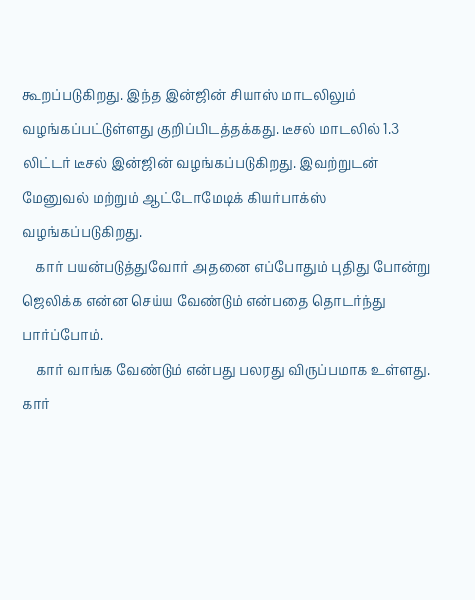கூறப்படுகிறது. இந்த இன்ஜின் சியாஸ் மாடலிலும் வழங்கப்பட்டுள்ளது குறிப்பிடத்தக்கது. டீசல் மாடலில் 1.3 லிட்டர் டீசல் இன்ஜின் வழங்கப்படுகிறது. இவற்றுடன் மேனுவல் மற்றும் ஆட்டோமேடிக் கியர்பாக்ஸ் வழங்கப்படுகிறது.
    கார் பயன்படுத்துவோர் அதனை எப்போதும் புதிது போன்று ஜெலிக்க என்ன செய்ய வேண்டும் என்பதை தொடர்ந்து பார்ப்போம்.
    கார் வாங்க வேண்டும் என்பது பலரது விருப்பமாக உள்ளது. கார்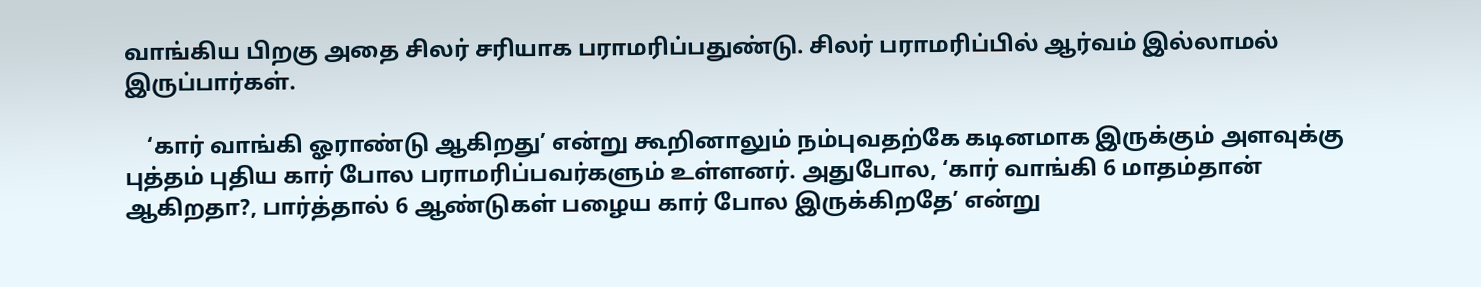வாங்கிய பிறகு அதை சிலர் சரியாக பராமரிப்பதுண்டு. சிலர் பராமரிப்பில் ஆர்வம் இல்லாமல் இருப்பார்கள்.

    ‘கார் வாங்கி ஓராண்டு ஆகிறது’ என்று கூறினாலும் நம்புவதற்கே கடினமாக இருக்கும் அளவுக்கு புத்தம் புதிய கார் போல பராமரிப்பவர்களும் உள்ளனர். அதுபோல, ‘கார் வாங்கி 6 மாதம்தான் ஆகிறதா?, பார்த்தால் 6 ஆண்டுகள் பழைய கார் போல இருக்கிறதே’ என்று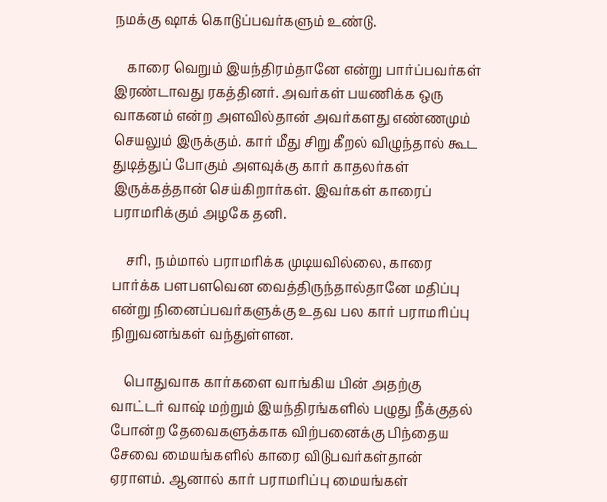நமக்கு ஷாக் கொடுப்பவர்களும் உண்டு.

    காரை வெறும் இயந்திரம்தானே என்று பார்ப்பவர்கள் இரண்டாவது ரகத்தினர். அவர்கள் பயணிக்க ஒரு வாகனம் என்ற அளவில்தான் அவர்களது எண்ணமும் செயலும் இருக்கும். கார் மீது சிறு கீறல் விழுந்தால் கூட துடித்துப் போகும் அளவுக்கு கார் காதலர்கள் இருக்கத்தான் செய்கிறார்கள். இவர்கள் காரைப் பராமரிக்கும் அழகே தனி.

    சரி, நம்மால் பராமரிக்க முடியவில்லை, காரை பார்க்க பளபளவென வைத்திருந்தால்தானே மதிப்பு என்று நினைப்பவர்களுக்கு உதவ பல கார் பராமரிப்பு நிறுவனங்கள் வந்துள்ளன.

    பொதுவாக கார்களை வாங்கிய பின் அதற்கு வாட்டர் வாஷ் மற்றும் இயந்திரங்களில் பழுது நீக்குதல் போன்ற தேவைகளுக்காக விற்பனைக்கு பிந்தைய சேவை மையங்களில் காரை விடுபவர்கள்தான் ஏராளம். ஆனால் கார் பராமரிப்பு மையங்கள்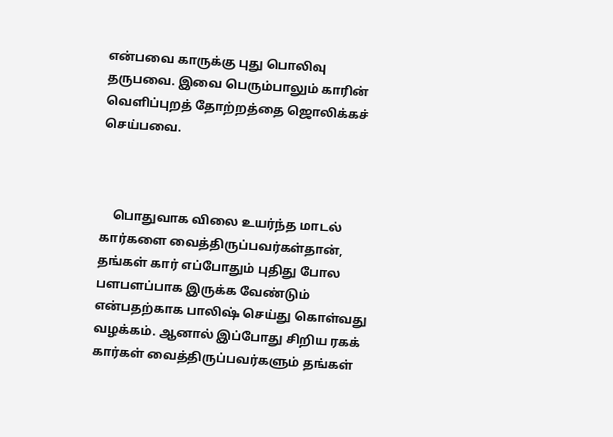என்பவை காருக்கு புது பொலிவு தருபவை. இவை பெரும்பாலும் காரின் வெளிப்புறத் தோற்றத்தை ஜொலிக்கச் செய்பவை.



    பொதுவாக விலை உயர்ந்த மாடல் கார்களை வைத்திருப்பவர்கள்தான், தங்கள் கார் எப்போதும் புதிது போல பளபளப்பாக இருக்க வேண்டும் என்பதற்காக பாலிஷ் செய்து கொள்வது வழக்கம். ஆனால் இப்போது சிறிய ரகக் கார்கள் வைத்திருப்பவர்களும் தங்கள்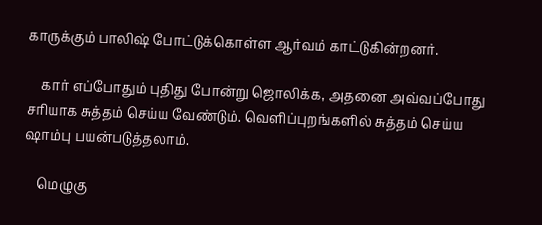காருக்கும் பாலிஷ் போட்டுக்கொள்ள ஆர்வம் காட்டுகின்றனர்.

    கார் எப்போதும் புதிது போன்று ஜொலிக்க, அதனை அவ்வப்போது சரியாக சுத்தம் செய்ய வேண்டும். வெளிப்புறங்களில் சுத்தம் செய்ய ஷாம்பு பயன்படுத்தலாம்.

    மெழுகு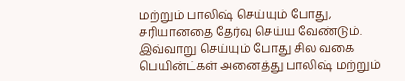மற்றும் பாலிஷ் செய்யும் போது, சரியானதை தேர்வு செய்ய வேண்டும். இவ்வாறு செய்யும் போது சில வகை பெயின்ட்கள் அனைத்து பாலிஷ் மற்றும்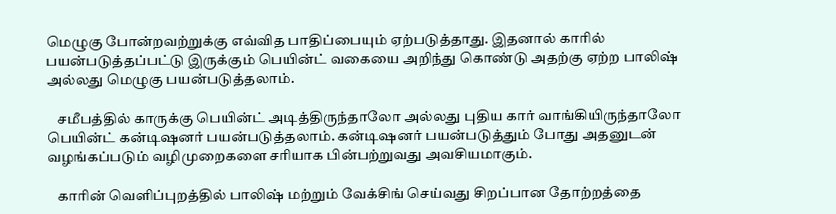மெழுகு போன்றவற்றுக்கு எவ்வித பாதிப்பையும் ஏற்படுத்தாது. இதனால் காரில் பயன்படுத்தப்பட்டு இருக்கும் பெயின்ட் வகையை அறிந்து கொண்டு அதற்கு ஏற்ற பாலிஷ் அல்லது மெழுகு பயன்படுத்தலாம்.

    சமீபத்தில் காருக்கு பெயின்ட் அடித்திருந்தாலோ அல்லது புதிய கார் வாங்கியிருந்தாலோ பெயின்ட் கன்டிஷனர் பயன்படுத்தலாம். கன்டிஷனர் பயன்படுத்தும் போது அதனுடன் வழங்கப்படும் வழிமுறைகளை சரியாக பின்பற்றுவது அவசியமாகும்.

    காரின் வெளிப்புறத்தில் பாலிஷ் மற்றும் வேக்சிங் செய்வது சிறப்பான தோற்றத்தை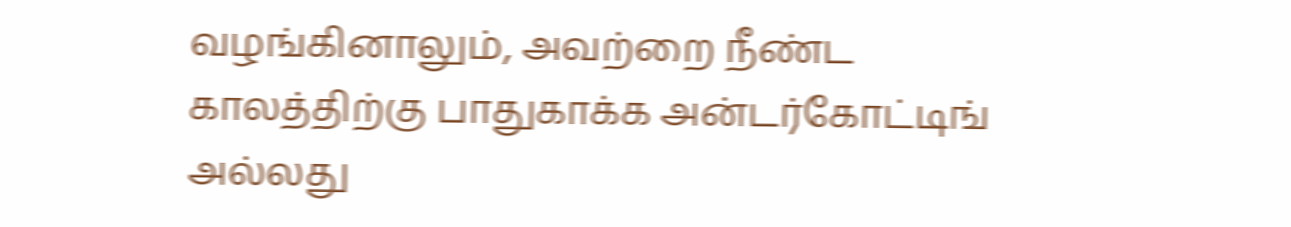வழங்கினாலும், அவற்றை நீண்ட காலத்திற்கு பாதுகாக்க அன்டர்கோட்டிங் அல்லது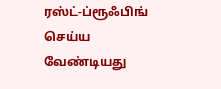ரஸ்ட்-ப்ரூஃபிங் செய்ய வேண்டியது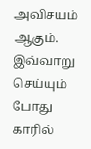அவிசயம் ஆகும். இவ்வாறு செய்யும் போது காரில்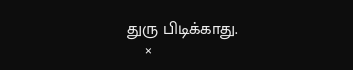துரு பிடிக்காது.
    ×